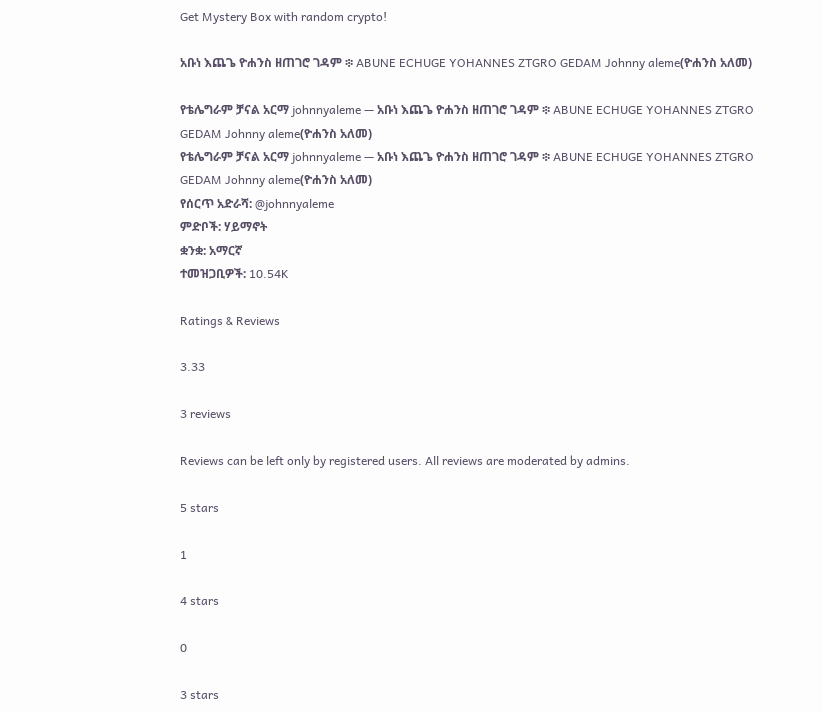Get Mystery Box with random crypto!

አቡነ እጨጌ ዮሐንስ ዘጠገሮ ገዳም ፨ ABUNE ECHUGE YOHANNES ZTGRO GEDAM Johnny aleme(ዮሐንስ አለመ)

የቴሌግራም ቻናል አርማ johnnyaleme — አቡነ እጨጌ ዮሐንስ ዘጠገሮ ገዳም ፨ ABUNE ECHUGE YOHANNES ZTGRO GEDAM Johnny aleme(ዮሐንስ አለመ)
የቴሌግራም ቻናል አርማ johnnyaleme — አቡነ እጨጌ ዮሐንስ ዘጠገሮ ገዳም ፨ ABUNE ECHUGE YOHANNES ZTGRO GEDAM Johnny aleme(ዮሐንስ አለመ)
የሰርጥ አድራሻ: @johnnyaleme
ምድቦች: ሃይማኖት
ቋንቋ: አማርኛ
ተመዝጋቢዎች: 10.54K

Ratings & Reviews

3.33

3 reviews

Reviews can be left only by registered users. All reviews are moderated by admins.

5 stars

1

4 stars

0

3 stars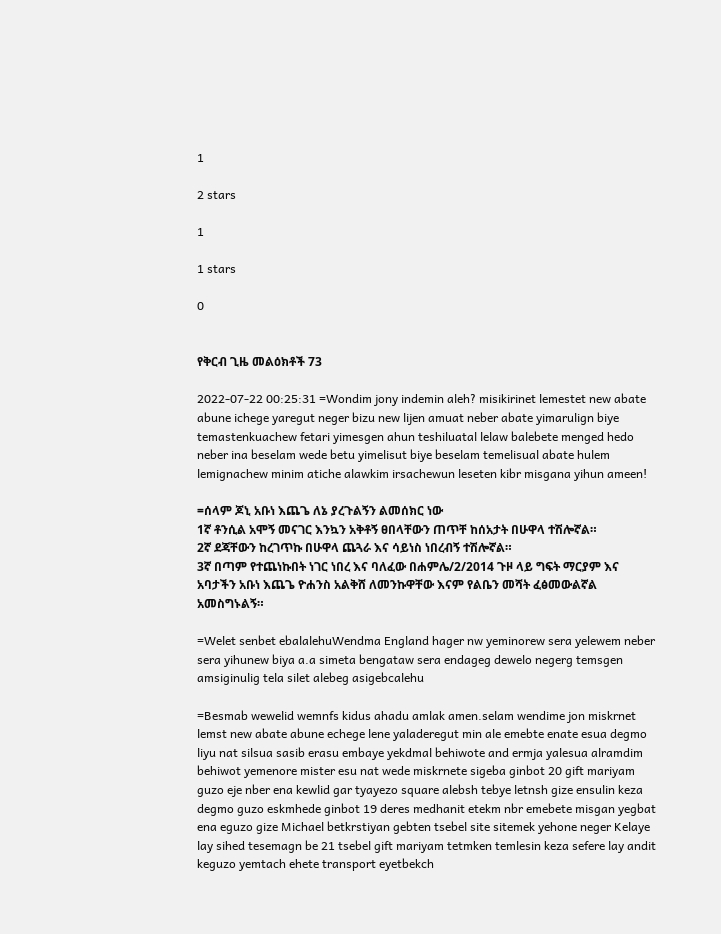1

2 stars

1

1 stars

0


የቅርብ ጊዜ መልዕክቶች 73

2022-07-22 00:25:31 =Wondim jony indemin aleh? misikirinet lemestet new abate abune ichege yaregut neger bizu new lijen amuat neber abate yimarulign biye temastenkuachew fetari yimesgen ahun teshiluatal lelaw balebete menged hedo neber ina beselam wede betu yimelisut biye beselam temelisual abate hulem lemignachew minim atiche alawkim irsachewun leseten kibr misgana yihun ameen!

=ሰላም ጆኒ አቡነ እጨጌ ለኔ ያረጉልኝን ልመሰክር ነው
1ኛ ቶንሲል አሞኝ መናገር እንኳን አቅቶኝ ፀበላቸውን ጠጥቸ ከሰአታት በሁዋላ ተሽሎኛል።
2ኛ ደጃቸውን ከረገጥኩ በሁዋላ ጨጓራ እና ሳይነስ ነበረብኝ ተሽሎኛል።
3ኛ በጣም የተጨነኩበት ነገር ነበረ እና ባለፈው በሐምሌ/2/2014 ጉዞ ላይ ግፍት ማርያም እና አባታችን አቡነ እጨጌ ዮሐንስ አልቅሸ ለመንኩዋቸው እናም የልቤን መሻት ፈፅመውልኛል አመስግኑልኝ።

=Welet senbet ebalalehuWendma England hager nw yeminorew sera yelewem neber sera yihunew biya a.a simeta bengataw sera endageg dewelo negerg temsgen amsiginulig tela silet alebeg asigebcalehu

=Besmab wewelid wemnfs kidus ahadu amlak amen.selam wendime jon miskrnet lemst new abate abune echege lene yaladeregut min ale emebte enate esua degmo liyu nat silsua sasib erasu embaye yekdmal behiwote and ermja yalesua alramdim behiwot yemenore mister esu nat wede miskrnete sigeba ginbot 20 gift mariyam guzo eje nber ena kewlid gar tyayezo square alebsh tebye letnsh gize ensulin keza degmo guzo eskmhede ginbot 19 deres medhanit etekm nbr emebete misgan yegbat ena eguzo gize Michael betkrstiyan gebten tsebel site sitemek yehone neger Kelaye lay sihed tesemagn be 21 tsebel gift mariyam tetmken temlesin keza sefere lay andit keguzo yemtach ehete transport eyetbekch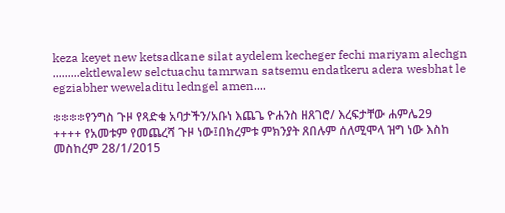keza keyet new ketsadkane silat aydelem kecheger fechi mariyam alechgn .........ektlewalew selctuachu tamrwan satsemu endatkeru adera wesbhat le egziabher weweladitu ledngel amen....

፨፨፨፨የንግስ ጉዞ የጻድቁ አባታችን/አቡነ እጨጌ ዮሐንስ ዘጸገሮ/ እረፍታቸው ሐምሌ29
++++ የአመቱም የመጨረሻ ጉዞ ነው፤በክረምቱ ምክንያት ጸበሉም ሰለሚሞላ ዝግ ነው እስከ መስከረም 28/1/2015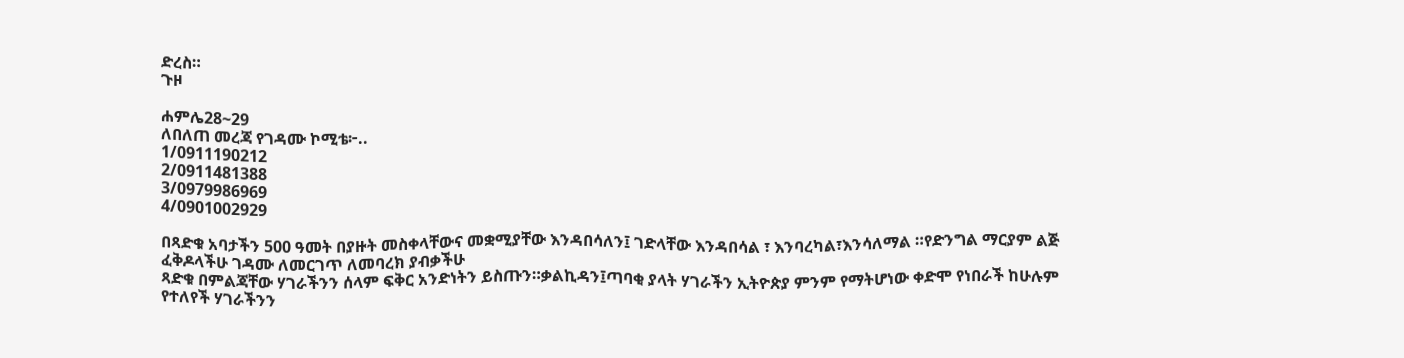ድረስ።
ጉዞ

ሐምሌ28~29
ለበለጠ መረጃ የገዳሙ ኮሚቴ፦..
1/0911190212
2/0911481388
3/0979986969
4/0901002929

በጻድቁ አባታችን 500 ዓመት በያዙት መስቀላቸውና መቋሚያቸው እንዳበሳለን፤ ገድላቸው እንዳበሳል ፣ እንባረካል፣እንሳለማል ።የድንግል ማርያም ልጅ ፈቅዶላችሁ ገዳሙ ለመርገጥ ለመባረክ ያብቃችሁ
ጻድቁ በምልጃቸው ሃገራችንን ሰላም ፍቅር አንድነትን ይስጡን።ቃልኪዳን፤ጣባቂ ያላት ሃገራችን ኢትዮጵያ ምንም የማትሆነው ቀድሞ የነበራች ከሁሉም የተለየች ሃገራችንን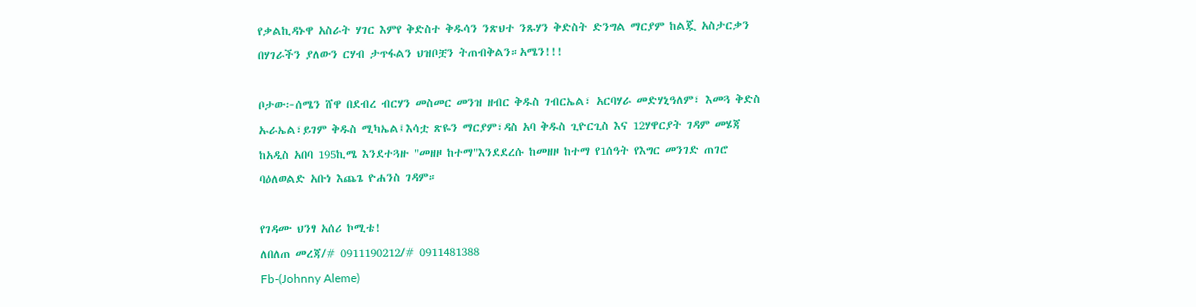የቃልኪዳኑዋ አስራት ሃገር እምየ ቅድስተ ቅዱሳን ንጽህተ ንጹሃን ቅድስት ድንግል ማርያም ከልጇ አስታርቃን በሃገራችን ያለውን ርሃብ ታጥፋልን ህዝቦቿን ትጠብቅልን።አሜን!!!

ቦታው፦ሰሜን ሸዋ በደብረ ብርሃን መስመር መንዝ ዘብር ቅዱስ ገብርኤል፣ አርባሃራ መድሃኒዓለም፣ እመጓ ቅድስ ኡራኤል፣ይገም ቅዱስ ሚካኤል፤እሳቷ ጽዬን ማርያም፣ዳስ አባ ቅዱስ ጊዮርጊስ እና 12ሃዋርያት ገዳም መሄጃ ከአዲስ አበባ 195ኪሜ እንደተጓዙ "መዘዞ ከተማ"እንደደረሱ ከመዘዞ ከተማ የ1ሰዓት የእግር መንገድ ጠገሮ ባዕለወልድ አቡነ እጨጌ ዮሐንስ ገዳም።

የገዳሙ ህንፃ አሰሪ ኮሚቴ!
ለበለጠ መረጃ/# 0911190212/# 0911481388
Fb-(Johnny Aleme)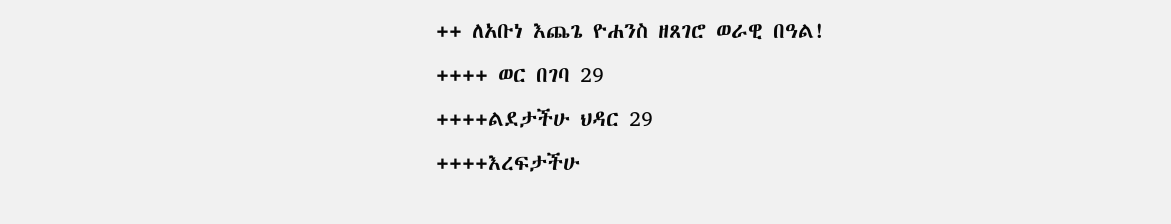++ ለአቡነ እጨጌ ዮሐንስ ዘጸገሮ ወራዊ በዓል!
++++ ወር በገባ 29
++++ልደታችሁ ህዳር 29
++++እረፍታችሁ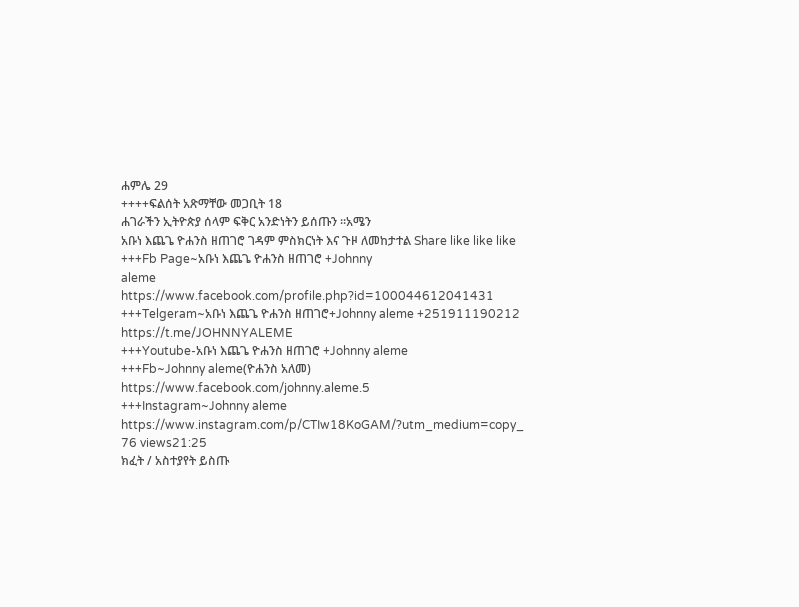ሐምሌ 29
++++ፍልሰት አጽማቸው መጋቢት 18
ሐገራችን ኢትዮጵያ ሰላም ፍቅር አንድነትን ይሰጡን ።አሜን
አቡነ እጨጌ ዮሐንስ ዘጠገሮ ገዳም ምስክርነት እና ጉዞ ለመከታተል Share like like like
+++Fb Page~አቡነ እጨጌ ዮሐንስ ዘጠገሮ +Johnny
aleme
https://www.facebook.com/profile.php?id=100044612041431
+++Telgeram~አቡነ እጨጌ ዮሐንስ ዘጠገሮ+Johnny aleme +251911190212
https://t.me/JOHNNYALEME
+++Youtube-አቡነ እጨጌ ዮሐንስ ዘጠገሮ +Johnny aleme
+++Fb~Johnny aleme(ዮሐንስ አለመ)
https://www.facebook.com/johnny.aleme.5
+++Instagram~Johnny aleme
https://www.instagram.com/p/CTIw18KoGAM/?utm_medium=copy_
76 views21:25
ክፈት / አስተያየት ይስጡ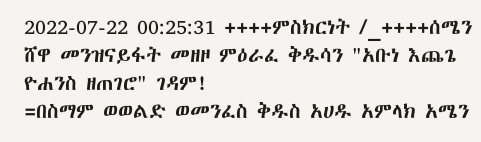2022-07-22 00:25:31 ++++ምስክርነት /_++++ሰሜን ሸዋ መንዝናይፋት መዘዞ ምዕራፈ ቅዱሳን "አቡነ እጨጌ ዮሐንስ ዘጠገሮ" ገዳም!
=በስማም ወወልድ ወመንፈስ ቅዱስ አሀዱ አምላክ አሜን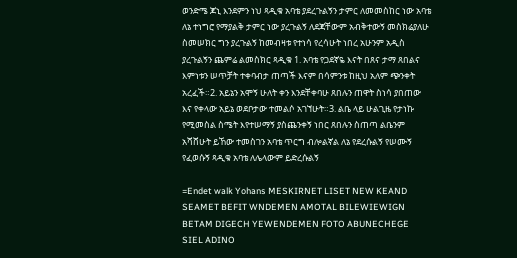ወንድሜ ጆኒ እንደምን ነህ ጻዲቁ አባቴ ያደረጉልኝን ታምር ለመመስከር ነው አባቴ ለኔ ተነግሮ የማያልቅ ታምር ነው ያረጉልኝ ለደጃቸውም አብቅተውኝ መስክሬያለሁ ስመሠክር ግን ያረጉልኝ ከመብዛቱ የተነሳ የረሳሁት ነበረ አሁንም አዲስ ያረጉልኝን ጨምሬ ልመስክር ጻዲቁ 1. አባቴ የጋደኛዬ እናት በጸና ታማ ጸበልና እምነቱን ሠጥቻት ተቀባብታ ጠጣች እናም በሳምንቱ ከዚህ አለም ጭንቀት አረፈች።2. አይኔን አሞኝ ሁለት ቀን እንደቸቀባሁ ጸበሉን ጠዋት ስነሳ ያበጠው እና የቀላው አይኔ ወደቦታው ተመልሶ አገኘሁት።3. ልቤ ላይ ሁልጊዜ የታነኩ የሚመስል ስሜት እየተሠማኝ ያስጨንቀኝ ነበር ጸበሉን ስጠጣ ልቤንም አሻሸሁት ይኸው ተመስገን አባቴ ጥርግ ብሎልኛል ለኔ የደረሱልኝ የሠሙኝ የፈወሱኝ ጻዲቁ አባቴ ለሌላውም ይድረሱልኝ

=Endet walk Yohans MESKIRNET LISET NEW KEAND SEAMET BEFIT WNDEMEN AMOTAL BILEWIEWIGN BETAM DIGECH YEWENDEMEN FOTO ABUNECHEGE SIEL ADINO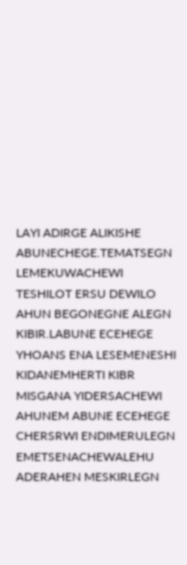LAYI ADIRGE ALIKISHE ABUNECHEGE.TEMATSEGN LEMEKUWACHEWI TESHILOT ERSU DEWILO AHUN BEGONEGNE ALEGN KIBIR.LABUNE ECEHEGE YHOANS ENA LESEMENESHI KIDANEMHERTI KIBR MISGANA YIDERSACHEWI AHUNEM ABUNE ECEHEGE CHERSRWI ENDIMERULEGN EMETSENACHEWALEHU ADERAHEN MESKIRLEGN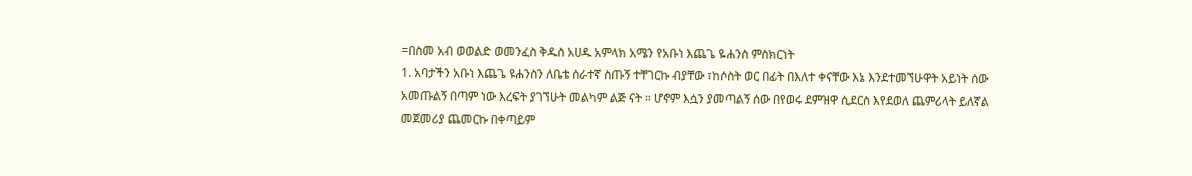=በስመ አብ ወወልድ ወመንፈስ ቅዱስ አሀዱ አምላክ አሜን የአቡነ እጨጌ ዬሐንስ ምስክርነት
1. አባታችን አቡነ እጨጌ ዩሐንስን ለቤቴ ሰራተኛ ስጡኝ ተቸገርኩ ብያቸው ፣ከሶስት ወር በፊት በእለተ ቀናቸው እኔ እንደተመኘሁዋት አይነት ሰው አመጡልኝ በጣም ነው እረፍት ያገኘሁት መልካም ልጅ ናት ። ሆኖም እሷን ያመጣልኝ ሰው በየወሩ ደምዝዋ ሲደርስ እየደወለ ጨምሪላት ይለኛል መጀመሪያ ጨመርኩ በቀጣይም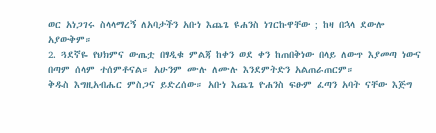ወር አነጋገሩ ስላላማረኝ ለአባታችን አቡነ እጨጌ ዩሐንስ ነገርኩዋቸው ; ከዛ በኋላ ደውሎ አያውቅም።
2. ጓደኛዬ የህክምና ውጤቷ በፃዲቁ ምልጃ ከቀን ወደ ቀን ከጠበቅነው በላይ ለውጥ እያመጣ ነውና በጣም ሰላም ተሰምቶናል። አሁንም ሙሉ ለሙሉ እንደምትድን አልጠራጠርም።
ቅዱስ እግዚአብሔር ምስጋና ይድረሰው። አቡነ እጨጌ ዮሐንስ ፍፁም ፈጣን አባት ናቸው እጅግ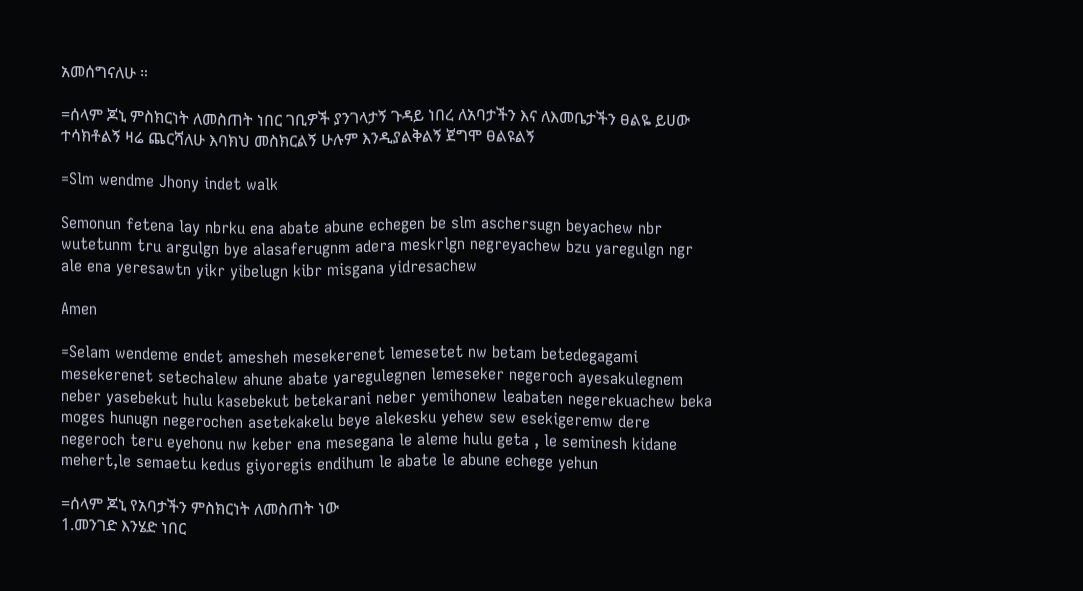አመሰግናለሁ ።

=ሰላም ጆኒ ምስክርነት ለመስጠት ነበር ገቢዎች ያንገላታኝ ጉዳይ ነበረ ለአባታችን እና ለእመቤታችን ፀልዬ ይሀው ተሳክቶልኝ ዛሬ ጨርሻለሁ እባክህ መስክርልኝ ሁሉም እንዲያልቅልኝ ጀግሞ ፀልዩልኝ

=Slm wendme Jhony indet walk

Semonun fetena lay nbrku ena abate abune echegen be slm aschersugn beyachew nbr wutetunm tru argulgn bye alasaferugnm adera meskrlgn negreyachew bzu yaregulgn ngr ale ena yeresawtn yikr yibelugn kibr misgana yidresachew

Amen

=Selam wendeme endet amesheh mesekerenet lemesetet nw betam betedegagami mesekerenet setechalew ahune abate yaregulegnen lemeseker negeroch ayesakulegnem neber yasebekut hulu kasebekut betekarani neber yemihonew leabaten negerekuachew beka moges hunugn negerochen asetekakelu beye alekesku yehew sew esekigeremw dere negeroch teru eyehonu nw keber ena mesegana le aleme hulu geta , le seminesh kidane mehert,le semaetu kedus giyoregis endihum le abate le abune echege yehun

=ሰላም ጆኒ የአባታችን ምስክርነት ለመስጠት ነው
1.መንገድ እንሄድ ነበር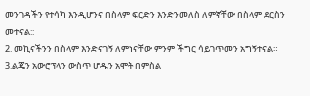መንገዳችን የተሳካ እንዲሆንና በስላም ፍርድን እንድንመለስ ለምኛቸው በስላም ደርስን መተናል::
2. መኪናችንን በስላም እንድናገኝ ለምነናቸው ምንም ችግር ሳይገጥመን አግኝተናል።
3.ልጄን አውሮፕላን ውስጥ ሆዱን አሞት በምስል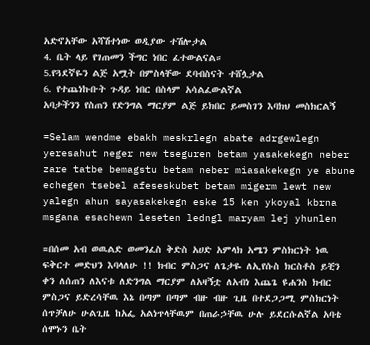አድኖአቸው አሻሽተነው ወዲያው ተሽሎታል
4. ቤት ላይ የገጠመን ችግር ነበር ፈተውልናል።
5.የጓደኛዬን ልጅ አሟት በምስላቸው ደባብስናት ተሸሏታል
6. የተጨነኩቡት ጉዳይ ነበር በስላም አሳልፈውልኛል
አባታችንን የስጠን የድንግል ማርያም ልጅ ይክበር ይመስገን እባክህ መስክርልኝ

=Selam wendme ebakh meskrlegn abate adrgewlegn yeresahut neger new tseguren betam yasakekegn neber zare tatbe bemagstu betam neber miasakekegn ye abune echegen tsebel afeseskubet betam migerm lewt new yalegn ahun sayasakekegn eske 15 ken ykoyal kbrna msgana esachewn leseten ledngl maryam lej yhunlen

=በሰመ አብ ወዉልድ ወመንፈስ ቅድስ አሀድ አምላክ አሜን ምስክርነት ነዉ ፍቅርተ መድህን እባላለሁ !! ክብር ምስጋና ለጌታዬ ለኢየሱስ ክርስቶስ ይቺን ቀን ለሰጠን ለእናቱ ለድንግል ማርያም ለአዛኝቷ ለአብነ እጨጌ ዩሐንስ ክብር ምስጋና ይድረሳቸዉ እኔ በጣም በጣም ብዙ ብዙ ጊዜ በተደጋጋሚ ምስክርነት ሰጥቻለሁ ሁልጊዜ ከአፌ አልነጥላቸዉም በጠራኃቸዉ ሁሉ ይደርሱልኛል አባቴ ሰሞኑን ቤት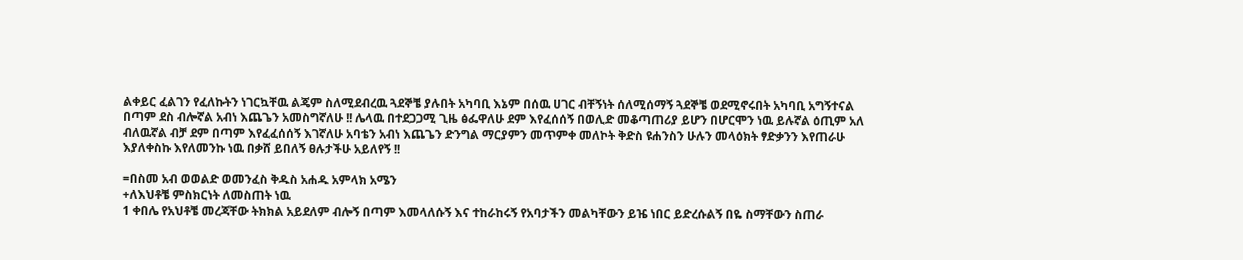ልቀይር ፈልገን የፈለኩትን ነገርኳቸዉ ልጄም ስለሚደብረዉ ጓደኞቼ ያሉበት አካባቢ እኔም በሰዉ ሀገር ብቸኝነት ሰለሚሰማኝ ጓደኞቼ ወደሚኖሩበት አካባቢ አግኝተናል በጣም ደስ ብሎኛል አብነ እጨጌን አመስግኛለሁ !! ሌላዉ በተደጋጋሚ ጊዜ ፅፌዋለሁ ደም እየፈሰሰኝ በወሊድ መቆጣጠሪያ ይሆን በሆርሞን ነዉ ይሉኛል ዕጢም አለ ብለዉኛል ብቻ ደም በጣም እየፈፈሰሰኝ እገኛለሁ አባቴን አብነ እጨጌን ድንግል ማርያምን መጥምቀ መለኮት ቅድስ ዩሐንስን ሁሉን መላዕክት ፃድቃንን እየጠራሁ እያለቀስኩ እየለመንኩ ነዉ በቃሸ ይበለኝ ፀሉታችሁ አይለየኝ !!

=በስመ አብ ወወልድ ወመንፈስ ቅዱስ አሐዱ አምላክ አሜን
+ለእህቶቼ ምስክርነት ለመስጠት ነዉ
1 ቀበሌ የአህቶቼ መረጃቸው ትክክል አይደለም ብሎኝ በጣም እመላለሱኝ እና ተከራከሩኝ የአባታችን መልካቸውን ይዤ ነበር ይድረሱልኝ በዬ ስማቸውን ስጠራ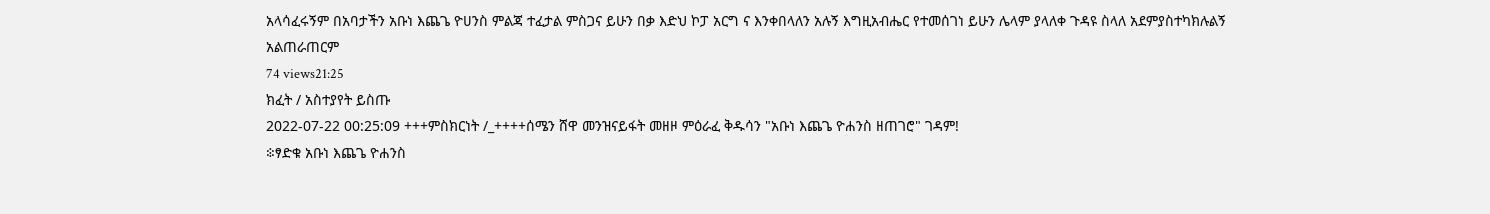አላሳፈሩኝም በአባታችን አቡነ እጨጌ ዮሀንስ ምልጃ ተፈታል ምስጋና ይሁን በቃ እድህ ኮፓ አርግ ና እንቀበላለን አሉኝ እግዚአብሔር የተመሰገነ ይሁን ሌላም ያላለቀ ጉዳዩ ስላለ አደምያስተካክሉልኝ አልጠራጠርም
74 views21:25
ክፈት / አስተያየት ይስጡ
2022-07-22 00:25:09 +++ምስክርነት /_++++ሰሜን ሸዋ መንዝናይፋት መዘዞ ምዕራፈ ቅዱሳን "አቡነ እጨጌ ዮሐንስ ዘጠገሮ" ገዳም!
፨ፃድቁ አቡነ እጨጌ ዮሐንስ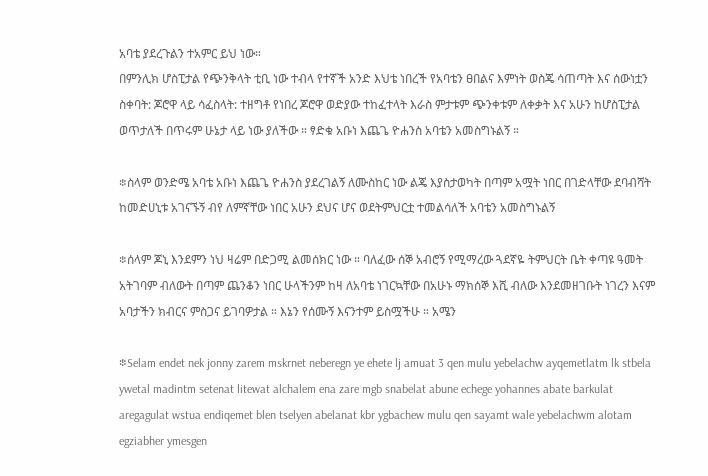አባቴ ያደረጉልን ተአምር ይህ ነው።
በምንሊክ ሆስፒታል የጭንቅላት ቲቢ ነው ተብላ የተኛች አንድ እህቴ ነበረች የአባቴን ፀበልና እምነት ወስጄ ሳጠጣት እና ሰውነቷን ስቀባት: ጆሮዋ ላይ ሳፈስላት: ተዘግቶ የነበረ ጆሮዋ ወድያው ተከፈተላት እራስ ምታቱም ጭንቀቱም ለቀቃት እና አሁን ከሆስፒታል ወጥታለች በጥሩም ሁኔታ ላይ ነው ያለችው ። ፃድቁ አቡነ እጨጌ ዮሐንስ አባቴን አመስግኑልኝ ።

፨ስላም ወንድሜ አባቴ አቡነ እጨጌ ዮሐንስ ያደረገልኝ ለሙስከር ነው ልጄ እያስታወካት በጣም አሟት ነበር በገድላቸው ደባብሻት ከመድሀኒቱ አገናኙኝ ብየ ለምኛቸው ነበር አሁን ደህና ሆና ወደትምህርቷ ተመልሳለች አባቴን አመስግኑልኝ

፨ሰላም ጆኒ እንደምን ነህ ዛሬም በድጋሚ ልመሰክር ነው ። ባለፈው ሰኞ አብሮኝ የሚማረው ጓደኛዬ ትምህርት ቤት ቀጣዩ ዓመት አትገባም ብለውት በጣም ጨንቆን ነበር ሁላችንም ከዛ ለአባቴ ነገርኳቸው በአሁኑ ማክሰኞ እሺ ብለው እንደመዘገቡት ነገረን እናም አባታችን ክብርና ምስጋና ይገባዎታል ። እኔን የሰሙኝ እናንተም ይስሟችሁ ። አሜን

፨Selam endet nek jonny zarem mskrnet neberegn ye ehete lj amuat 3 qen mulu yebelachw ayqemetlatm lk stbela ywetal madintm setenat litewat alchalem ena zare mgb snabelat abune echege yohannes abate barkulat aregagulat wstua endiqemet blen tselyen abelanat kbr ygbachew mulu qen sayamt wale yebelachwm alotam egziabher ymesgen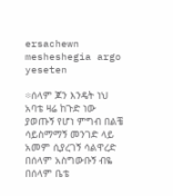ersachewn mesheshegia argo yeseten

፨ሰላም ጆን እንዴት ነህ አባቴ ዛሬ ከጉድ ነው ያወጡኝ የሆነ ምግብ በልቼ ሳይስማማኝ መንገድ ላይ አመም ሲያረገኝ ሳልዋረድ በሰላም አስግውቡኝ ብዬ በሰላም ቤቴ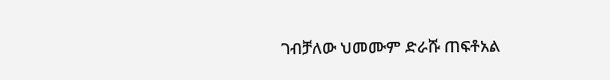ገብቻለው ህመሙም ድራሹ ጠፍቶአል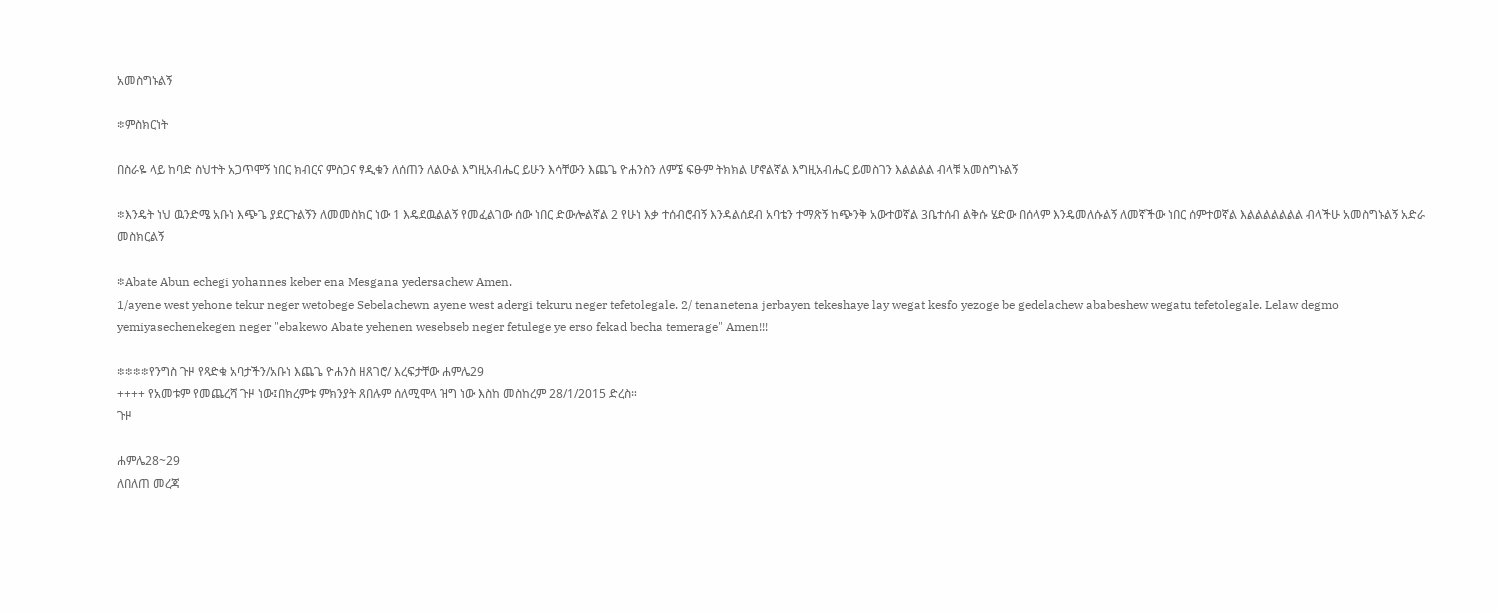አመስግኑልኝ

፨ምስክርነት

በስራዬ ላይ ከባድ ስህተት አጋጥሞኝ ነበር ክብርና ምስጋና ፃዲቁን ለሰጠን ለልዑል እግዚአብሔር ይሁን እሳቸውን እጨጌ ዮሐንስን ለምኜ ፍፁም ትክክል ሆኖልኛል እግዚአብሔር ይመስገን እልልልል ብላቹ አመስግኑልኝ

፨እንዴት ነህ ዉንድሜ አቡነ እጭጌ ያደርጉልኝን ለመመስክር ነው 1 እዴደዉልልኝ የመፈልገው ሰው ነበር ድውሎልኛል 2 የሁነ እቃ ተሰብሮብኝ እንዳልሰደብ አባቴን ተማጽኝ ከጭንቅ አውተወኛል 3ቤተሰብ ልቅሱ ሄድው በሰላም እንዴመለሱልኝ ለመኛችው ነበር ሰምተወኛል እልልልልልልል ብላችሁ አመስግኑልኝ አድራ መስክርልኝ

፨Abate Abun echegi yohannes keber ena Mesgana yedersachew Amen.
1/ayene west yehone tekur neger wetobege Sebelachewn ayene west adergi tekuru neger tefetolegale. 2/ tenanetena jerbayen tekeshaye lay wegat kesfo yezoge be gedelachew ababeshew wegatu tefetolegale. Lelaw degmo yemiyasechenekegen neger "ebakewo Abate yehenen wesebseb neger fetulege ye erso fekad becha temerage" Amen!!!

፨፨፨፨የንግስ ጉዞ የጻድቁ አባታችን/አቡነ እጨጌ ዮሐንስ ዘጸገሮ/ እረፍታቸው ሐምሌ29
++++ የአመቱም የመጨረሻ ጉዞ ነው፤በክረምቱ ምክንያት ጸበሉም ሰለሚሞላ ዝግ ነው እስከ መስከረም 28/1/2015 ድረስ።
ጉዞ

ሐምሌ28~29
ለበለጠ መረጃ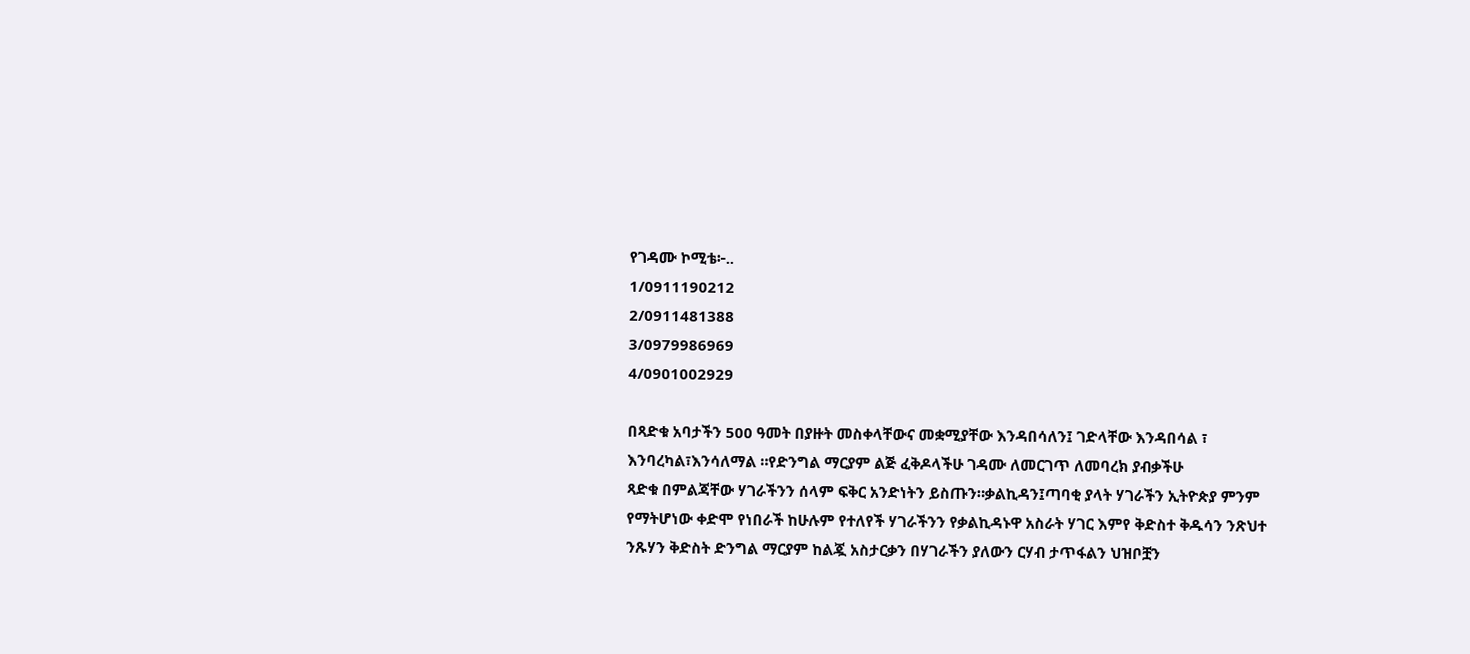የገዳሙ ኮሚቴ፦..
1/0911190212
2/0911481388
3/0979986969
4/0901002929

በጻድቁ አባታችን 500 ዓመት በያዙት መስቀላቸውና መቋሚያቸው እንዳበሳለን፤ ገድላቸው እንዳበሳል ፣ እንባረካል፣እንሳለማል ።የድንግል ማርያም ልጅ ፈቅዶላችሁ ገዳሙ ለመርገጥ ለመባረክ ያብቃችሁ
ጻድቁ በምልጃቸው ሃገራችንን ሰላም ፍቅር አንድነትን ይስጡን።ቃልኪዳን፤ጣባቂ ያላት ሃገራችን ኢትዮጵያ ምንም የማትሆነው ቀድሞ የነበራች ከሁሉም የተለየች ሃገራችንን የቃልኪዳኑዋ አስራት ሃገር እምየ ቅድስተ ቅዱሳን ንጽህተ ንጹሃን ቅድስት ድንግል ማርያም ከልጇ አስታርቃን በሃገራችን ያለውን ርሃብ ታጥፋልን ህዝቦቿን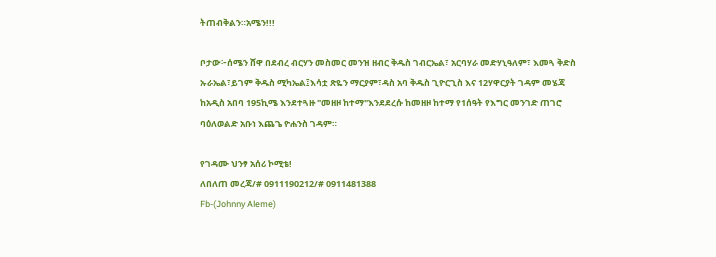ትጠብቅልን።አሜን!!!

ቦታው፦ሰሜን ሸዋ በደብረ ብርሃን መስመር መንዝ ዘብር ቅዱስ ገብርኤል፣ አርባሃራ መድሃኒዓለም፣ እመጓ ቅድስ ኡራኤል፣ይገም ቅዱስ ሚካኤል፤እሳቷ ጽዬን ማርያም፣ዳስ አባ ቅዱስ ጊዮርጊስ እና 12ሃዋርያት ገዳም መሄጃ ከአዲስ አበባ 195ኪሜ እንደተጓዙ "መዘዞ ከተማ"እንደደረሱ ከመዘዞ ከተማ የ1ሰዓት የእግር መንገድ ጠገሮ ባዕለወልድ አቡነ እጨጌ ዮሐንስ ገዳም።

የገዳሙ ህንፃ አሰሪ ኮሚቴ!
ለበለጠ መረጃ/# 0911190212/# 0911481388
Fb-(Johnny Aleme)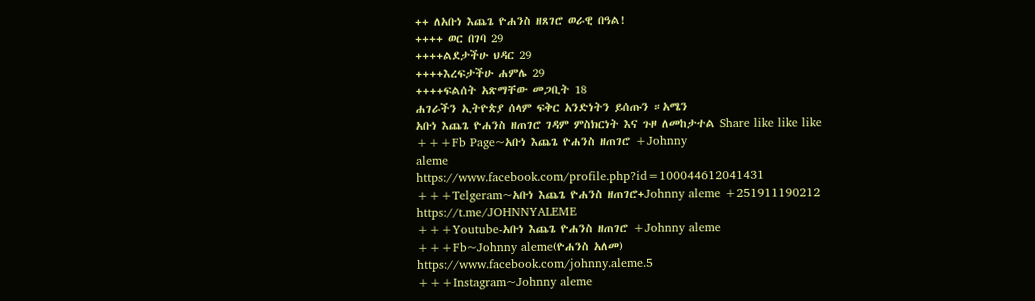++ ለአቡነ እጨጌ ዮሐንስ ዘጸገሮ ወራዊ በዓል!
++++ ወር በገባ 29
++++ልደታችሁ ህዳር 29
++++እረፍታችሁ ሐምሌ 29
++++ፍልሰት አጽማቸው መጋቢት 18
ሐገራችን ኢትዮጵያ ሰላም ፍቅር አንድነትን ይሰጡን ።አሜን
አቡነ እጨጌ ዮሐንስ ዘጠገሮ ገዳም ምስክርነት እና ጉዞ ለመከታተል Share like like like
+++Fb Page~አቡነ እጨጌ ዮሐንስ ዘጠገሮ +Johnny
aleme
https://www.facebook.com/profile.php?id=100044612041431
+++Telgeram~አቡነ እጨጌ ዮሐንስ ዘጠገሮ+Johnny aleme +251911190212
https://t.me/JOHNNYALEME
+++Youtube-አቡነ እጨጌ ዮሐንስ ዘጠገሮ +Johnny aleme
+++Fb~Johnny aleme(ዮሐንስ አለመ)
https://www.facebook.com/johnny.aleme.5
+++Instagram~Johnny aleme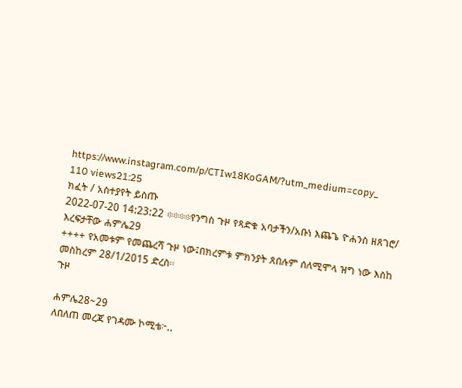https://www.instagram.com/p/CTIw18KoGAM/?utm_medium=copy_
110 views21:25
ክፈት / አስተያየት ይስጡ
2022-07-20 14:23:22 ፨፨፨፨የንግስ ጉዞ የጻድቁ አባታችን/አቡነ እጨጌ ዮሐንስ ዘጸገሮ/ እረፍታቸው ሐምሌ29
++++ የአመቱም የመጨረሻ ጉዞ ነው፤በክረምቱ ምክንያት ጸበሉም ሰለሚሞላ ዝግ ነው እስከ መስከረም 28/1/2015 ድረስ።
ጉዞ

ሐምሌ28~29
ለበለጠ መረጃ የገዳሙ ኮሚቴ፦..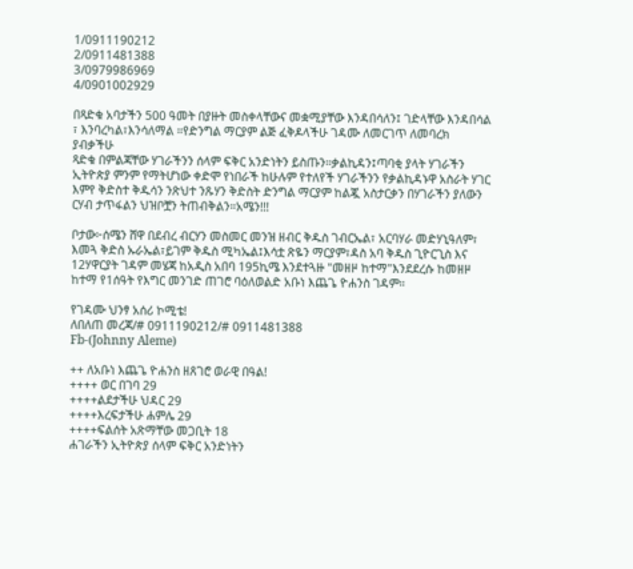1/0911190212
2/0911481388
3/0979986969
4/0901002929

በጻድቁ አባታችን 500 ዓመት በያዙት መስቀላቸውና መቋሚያቸው እንዳበሳለን፤ ገድላቸው እንዳበሳል ፣ እንባረካል፣እንሳለማል ።የድንግል ማርያም ልጅ ፈቅዶላችሁ ገዳሙ ለመርገጥ ለመባረክ ያብቃችሁ
ጻድቁ በምልጃቸው ሃገራችንን ሰላም ፍቅር አንድነትን ይስጡን።ቃልኪዳን፤ጣባቂ ያላት ሃገራችን ኢትዮጵያ ምንም የማትሆነው ቀድሞ የነበራች ከሁሉም የተለየች ሃገራችንን የቃልኪዳኑዋ አስራት ሃገር እምየ ቅድስተ ቅዱሳን ንጽህተ ንጹሃን ቅድስት ድንግል ማርያም ከልጇ አስታርቃን በሃገራችን ያለውን ርሃብ ታጥፋልን ህዝቦቿን ትጠብቅልን።አሜን!!!

ቦታው፦ሰሜን ሸዋ በደብረ ብርሃን መስመር መንዝ ዘብር ቅዱስ ገብርኤል፣ አርባሃራ መድሃኒዓለም፣ እመጓ ቅድስ ኡራኤል፣ይገም ቅዱስ ሚካኤል፤እሳቷ ጽዬን ማርያም፣ዳስ አባ ቅዱስ ጊዮርጊስ እና 12ሃዋርያት ገዳም መሄጃ ከአዲስ አበባ 195ኪሜ እንደተጓዙ "መዘዞ ከተማ"እንደደረሱ ከመዘዞ ከተማ የ1ሰዓት የእግር መንገድ ጠገሮ ባዕለወልድ አቡነ እጨጌ ዮሐንስ ገዳም።

የገዳሙ ህንፃ አሰሪ ኮሚቴ!
ለበለጠ መረጃ/# 0911190212/# 0911481388
Fb-(Johnny Aleme)

++ ለአቡነ እጨጌ ዮሐንስ ዘጸገሮ ወራዊ በዓል!
++++ ወር በገባ 29
++++ልደታችሁ ህዳር 29
++++እረፍታችሁ ሐምሌ 29
++++ፍልሰት አጽማቸው መጋቢት 18
ሐገራችን ኢትዮጵያ ሰላም ፍቅር አንድነትን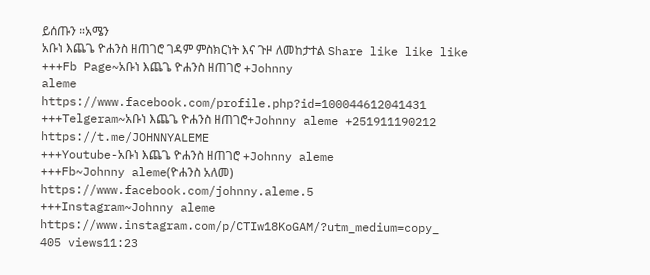ይሰጡን ።አሜን
አቡነ እጨጌ ዮሐንስ ዘጠገሮ ገዳም ምስክርነት እና ጉዞ ለመከታተል Share like like like
+++Fb Page~አቡነ እጨጌ ዮሐንስ ዘጠገሮ +Johnny
aleme
https://www.facebook.com/profile.php?id=100044612041431
+++Telgeram~አቡነ እጨጌ ዮሐንስ ዘጠገሮ+Johnny aleme +251911190212
https://t.me/JOHNNYALEME
+++Youtube-አቡነ እጨጌ ዮሐንስ ዘጠገሮ +Johnny aleme
+++Fb~Johnny aleme(ዮሐንስ አለመ)
https://www.facebook.com/johnny.aleme.5
+++Instagram~Johnny aleme
https://www.instagram.com/p/CTIw18KoGAM/?utm_medium=copy_
405 views11:23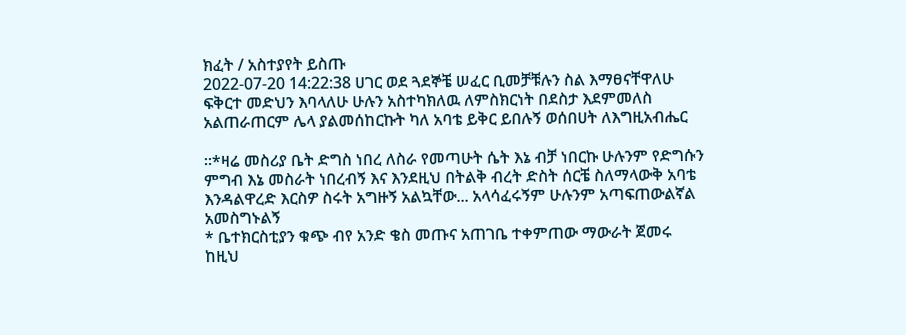ክፈት / አስተያየት ይስጡ
2022-07-20 14:22:38 ሀገር ወደ ጓደኞቼ ሠፈር ቢመቻቹሉን ስል እማፀናቸዋለሁ ፍቅርተ መድህን እባላለሁ ሁሉን አስተካክለዉ ለምስክርነት በደስታ እደምመለስ አልጠራጠርም ሌላ ያልመሰከርኩት ካለ አባቴ ይቅር ይበሉኝ ወሰበሀት ለእግዚአብሔር

።*ዛሬ መስሪያ ቤት ድግስ ነበረ ለስራ የመጣሁት ሴት እኔ ብቻ ነበርኩ ሁሉንም የድግሱን ምግብ እኔ መስራት ነበረብኝ እና እንደዚህ በትልቅ ብረት ድስት ሰርቼ ስለማላውቅ አባቴ እንዳልዋረድ እርስዎ ስሩት አግዙኝ አልኳቸው... አላሳፈሩኝም ሁሉንም አጣፍጠውልኛል አመስግኑልኝ
* ቤተክርስቲያን ቁጭ ብየ አንድ ቄስ መጡና አጠገቤ ተቀምጠው ማውራት ጀመሩ ከዚህ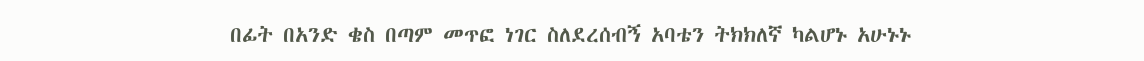በፊት በአንድ ቄስ በጣም መጥፎ ነገር ስለደረሰብኝ አባቴን ትክክለኛ ካልሆኑ አሁኑኑ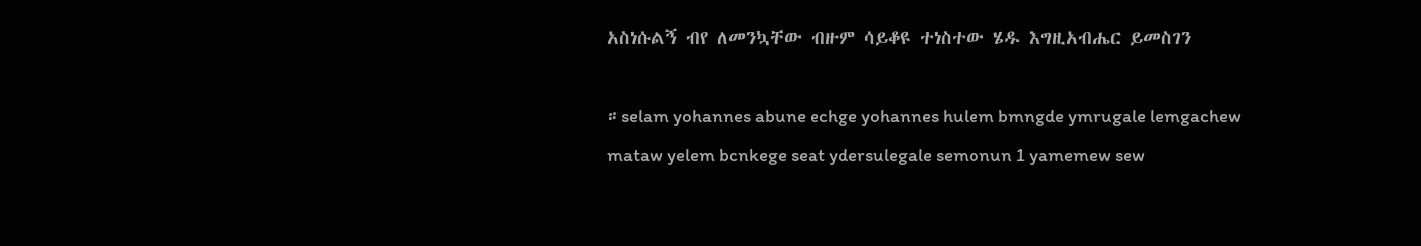አስነሱልኝ ብየ ለመንኳቸው ብዙም ሳይቆዩ ተነስተው ሄዱ እግዚአብሔር ይመስገን

።selam yohannes abune echge yohannes hulem bmngde ymrugale lemgachew mataw yelem bcnkege seat ydersulegale semonun 1 yamemew sew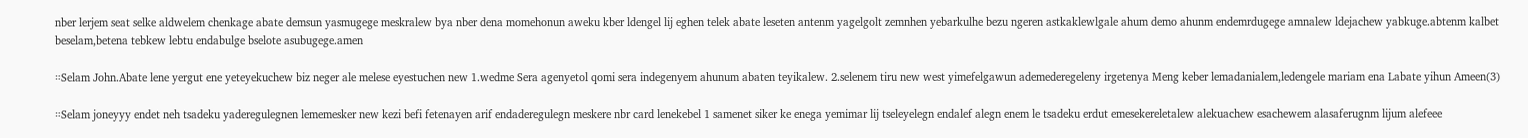nber lerjem seat selke aldwelem chenkage abate demsun yasmugege meskralew bya nber dena momehonun aweku kber ldengel lij eghen telek abate leseten antenm yagelgolt zemnhen yebarkulhe bezu ngeren astkaklewlgale ahum demo ahunm endemrdugege amnalew ldejachew yabkuge.abtenm kalbet beselam,betena tebkew lebtu endabulge bselote asubugege.amen

።Selam John.Abate lene yergut ene yeteyekuchew biz neger ale melese eyestuchen new 1.wedme Sera agenyetol qomi sera indegenyem ahunum abaten teyikalew. 2.selenem tiru new west yimefelgawun ademederegeleny irgetenya Meng keber lemadanialem,ledengele mariam ena Labate yihun Ameen(3)

።Selam joneyyy endet neh tsadeku yaderegulegnen lememesker new kezi befi fetenayen arif endaderegulegn meskere nbr card lenekebel 1 samenet siker ke enega yemimar lij tseleyelegn endalef alegn enem le tsadeku erdut emesekereletalew alekuachew esachewem alasaferugnm lijum alefeee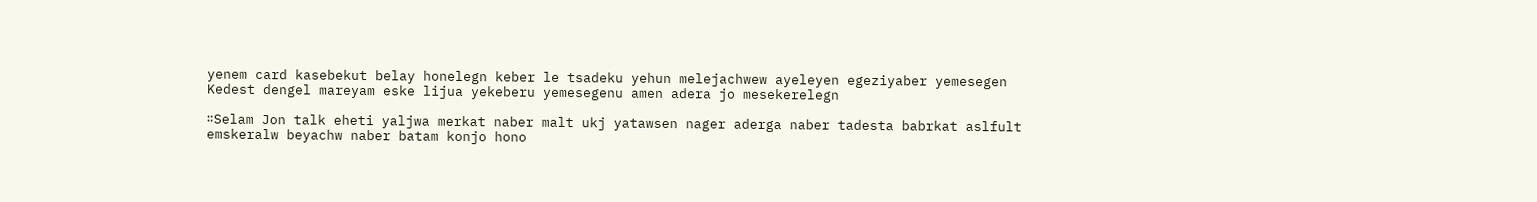yenem card kasebekut belay honelegn keber le tsadeku yehun melejachwew ayeleyen egeziyaber yemesegen
Kedest dengel mareyam eske lijua yekeberu yemesegenu amen adera jo mesekerelegn

።Selam Jon talk eheti yaljwa merkat naber malt ukj yatawsen nager aderga naber tadesta babrkat aslfult emskeralw beyachw naber batam konjo hono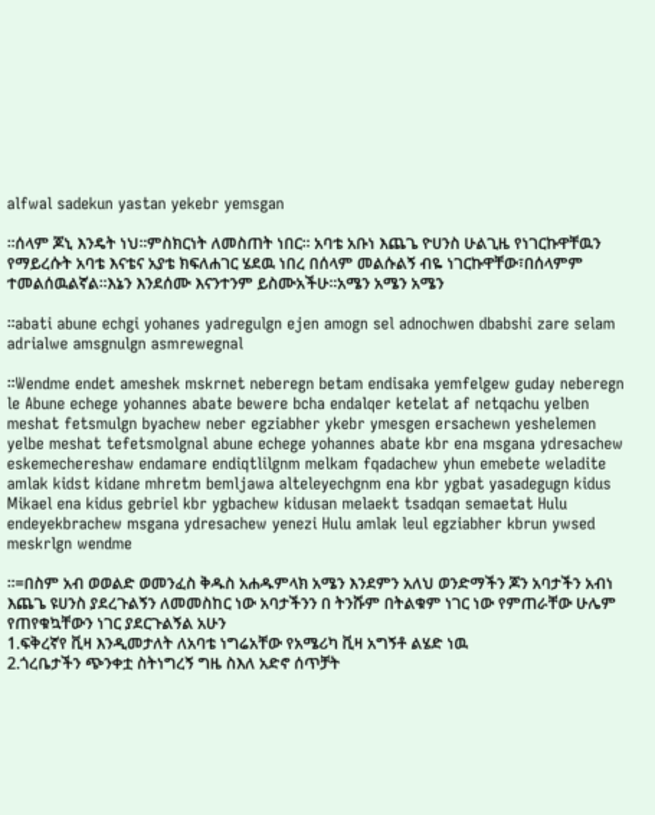alfwal sadekun yastan yekebr yemsgan

።ሰላም ጆኒ እንዴት ነህ።ምስክርነት ለመስጠት ነበር። አባቴ አቡነ እጨጌ ዮሀንስ ሁልጊዜ የነገርኩዋቸዉን የማይረሱት አባቴ እናቴና አያቴ ክፍለሐገር ሄደዉ ነበረ በሰላም መልሱልኝ ብዬ ነገርኩዋቸው፣በሰላምም ተመልሰዉልኛል።እኔን እንደሰሙ እናንተንም ይስሙአችሁ።አሜን አሜን አሜን

።abati abune echgi yohanes yadregulgn ejen amogn sel adnochwen dbabshi zare selam adrialwe amsgnulgn asmrewegnal

።Wendme endet ameshek mskrnet neberegn betam endisaka yemfelgew guday neberegn le Abune echege yohannes abate bewere bcha endalqer ketelat af netqachu yelben meshat fetsmulgn byachew neber egziabher ykebr ymesgen ersachewn yeshelemen yelbe meshat tefetsmolgnal abune echege yohannes abate kbr ena msgana ydresachew eskemechereshaw endamare endiqtlilgnm melkam fqadachew yhun emebete weladite amlak kidst kidane mhretm bemljawa alteleyechgnm ena kbr ygbat yasadegugn kidus Mikael ena kidus gebriel kbr ygbachew kidusan melaekt tsadqan semaetat Hulu endeyekbrachew msgana ydresachew yenezi Hulu amlak leul egziabher kbrun ywsed meskrlgn wendme

።=በስም አብ ወወልድ ወመንፈስ ቅዱስ አሐዱምላክ አሜን እንደምን አለህ ወንድማችን ጆን አባታችን አብነ እጨጌ ዩሀንስ ያደረጉልኝን ለመመስከር ነው አባታችንን በ ትንሹም በትልቁም ነገር ነው የምጠራቸው ሁሌም የጠየቁኳቸውን ነገር ያደርጉልኝል አሁን
1.ፍቅረኛየ ቪዛ እንዲመታለት ለአባቴ ነግሬአቸው የአሜሪካ ቪዛ አግኝቶ ልሄድ ነዉ
2.ጎረቤታችን ጭንቀቷ ስትነግረኝ ግዜ ስእለ አድኖ ሰጥቻት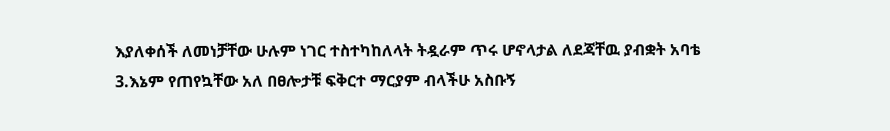እያለቀሰች ለመነቻቸው ሁሉም ነገር ተስተካከለላት ትዷራም ጥሩ ሆኖላታል ለደጃቸዉ ያብቋት አባቴ
3.እኔም የጠየኳቸው አለ በፀሎታቹ ፍቅርተ ማርያም ብላችሁ አስቡኝ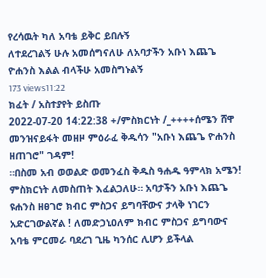የረሳዉት ካለ አባቴ ይቅር ይበሉኝ
ለተደረገልኝ ሁሉ አመሰግናለሁ ለአባታችን አቡነ እጨጌ ዮሐንስ እልል ብላችሁ አመስግኑልኝ
173 views11:22
ክፈት / አስተያየት ይስጡ
2022-07-20 14:22:38 +/ምስክርነት /_++++ሰሜን ሸዋ መንዝናይፋት መዘዞ ምዕራፈ ቅዱሳን "አቡነ እጨጌ ዮሐንስ ዘጠገሮ" ገዳም!
።በስመ አብ ወወልድ ወመንፈስ ቅዱስ ዓሐዱ ዓምላክ አሜን! ምስክርነት ለመስጠት እፈልጋለሁ። አባታችን አቡነ እጨጌ ዩሐንስ ዘፀገሮ ክብር ምስጋና ይግባቸውና ታላቅ ነገርን አድርገውልኛል ! ለመድኃኒዐለም ክብር ምስጋና ይግባውና አባቴ ምርመራ ባደረገ ጊዜ ካንሰር ሊሆን ይችላል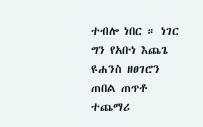ተብሎ ነበር ። ነገር ግን የአቡነ እጨጌ ዩሐንስ ዘፀገሮን ጠበል ጠጥቶ ተጨማሪ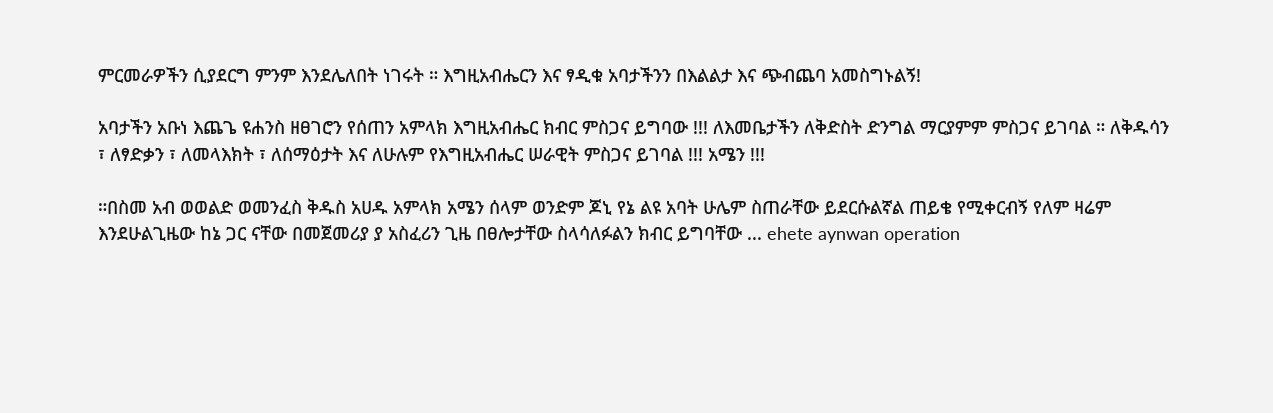ምርመራዎችን ሲያደርግ ምንም እንደሌለበት ነገሩት ። እግዚአብሔርን እና ፃዲቁ አባታችንን በእልልታ እና ጭብጨባ አመስግኑልኝ!

አባታችን አቡነ እጨጌ ዩሐንስ ዘፀገሮን የሰጠን አምላክ እግዚአብሔር ክብር ምስጋና ይግባው !!! ለእመቤታችን ለቅድስት ድንግል ማርያምም ምስጋና ይገባል ። ለቅዱሳን ፣ ለፃድቃን ፣ ለመላእክት ፣ ለሰማዕታት እና ለሁሉም የእግዚአብሔር ሠራዊት ምስጋና ይገባል !!! አሜን !!!

።በስመ አብ ወወልድ ወመንፈስ ቅዱስ አሀዱ አምላክ አሜን ሰላም ወንድም ጆኒ የኔ ልዩ አባት ሁሌም ስጠራቸው ይደርሱልኛል ጠይቄ የሚቀርብኝ የለም ዛሬም እንደሁልጊዜው ከኔ ጋር ናቸው በመጀመሪያ ያ አስፈሪን ጊዜ በፀሎታቸው ስላሳለፉልን ክብር ይግባቸው ... ehete aynwan operation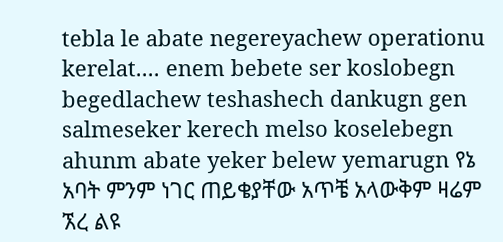tebla le abate negereyachew operationu kerelat.... enem bebete ser koslobegn begedlachew teshashech dankugn gen salmeseker kerech melso koselebegn ahunm abate yeker belew yemarugn የኔ አባት ምንም ነገር ጠይቄያቸው አጥቼ አላውቅም ዛሬም ኧረ ልዩ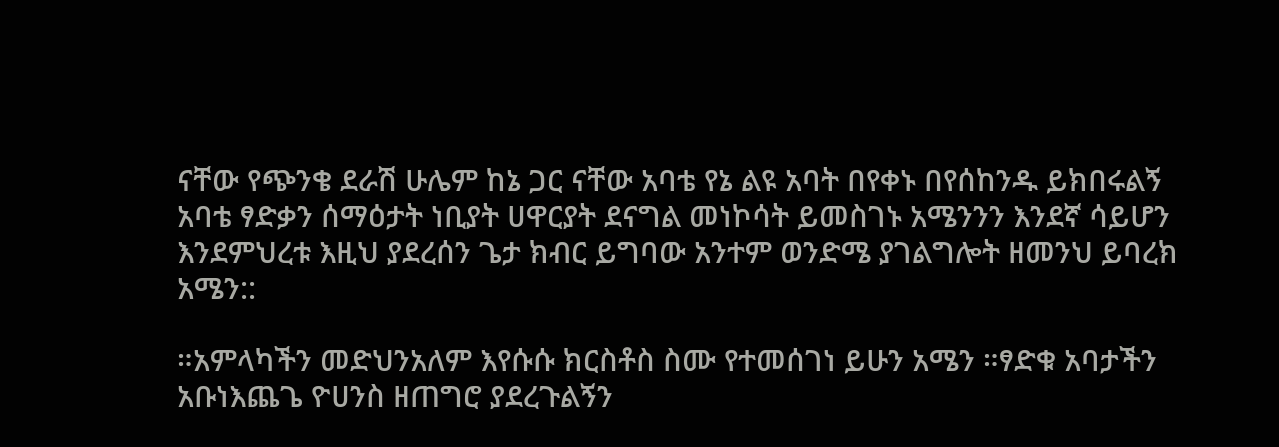ናቸው የጭንቄ ደራሽ ሁሌም ከኔ ጋር ናቸው አባቴ የኔ ልዩ አባት በየቀኑ በየሰከንዱ ይክበሩልኝ አባቴ ፃድቃን ሰማዕታት ነቢያት ሀዋርያት ደናግል መነኮሳት ይመስገኑ አሜንንን እንደኛ ሳይሆን እንደምህረቱ እዚህ ያደረሰን ጌታ ክብር ይግባው አንተም ወንድሜ ያገልግሎት ዘመንህ ይባረክ አሜን::

።አምላካችን መድህንአለም እየሱሱ ክርስቶስ ስሙ የተመሰገነ ይሁን አሜን ።ፃድቁ አባታችን አቡነእጨጌ ዮሀንስ ዘጠግሮ ያደረጉልኝን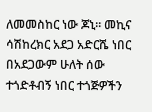ለመመስከር ነው ጆኒ። መኪና ሳሽከረክር አደጋ አድርሼ ነበር በአደጋውም ሁለት ሰው ተጎድቶብኝ ነበር ተጎጅዎችን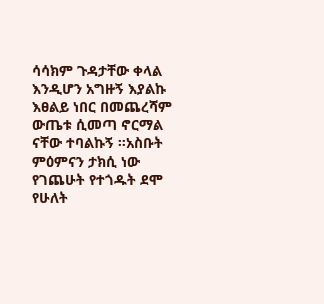ሳሳክም ጉዳታቸው ቀላል እንዲሆን አግዙኝ እያልኩ እፀልይ ነበር በመጨረሻም ውጤቱ ሲመጣ ኖርማል ናቸው ተባልኩኝ ።አስቡት ምዕምናን ታክሲ ነው የገጨሁት የተጎዱት ደሞ የሁለት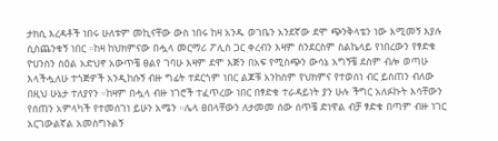ታክሲ እረዳቶች ነበሩ ሁለቱም መኪናቸው ውስ ነበሩ ከዛ አንዱ ወገቤን አንደኛው ደሞ ጭንቅላቴን ነው እሚመኝ እያሉ ሲስጨንቁኝ ነበር ።ከዛ ከህክምናው በሗላ መርማሪ ፖሊስ ጋር ቀረብን እዛም ስንደርስም ስልኬላይ የነበረውን የፃድቁ ዮሀንስን ስዕል አድህኖ አውጥቼ ፀልየ ገባሁ እዛም ደሞ እጅን በአፍ የሚስጭን ውሳኔ አግኝቼ ደስም ብሎ ወጣሁ እላችሗለሁ ተጎጅዎች አንዲከሱኝ ብዙ ግፊት ተደርጎም ነበር ልጆቹ አንከስም የህክምና የተወሰነ ብር ይስጠን ብለው በዚህ ሁኔታ ተለያየን ።ከዛም በሗላ ብዙ ነገሮች ተፈጥረው ነበር በፃድቁ ተራዳይነት ያን ሁሉ ችግር አለፉኩት እሳቸውን የሰጠን አምላካች የተመሰገነ ይሁን አሜን ።ሌላ ፀበላቸውን ለታመመ ሰው ሰጥቼ ድነዋል ብቻ ፃድቁ በጣም ብዙ ነገር አርገውልኛል አመስግኑልኝ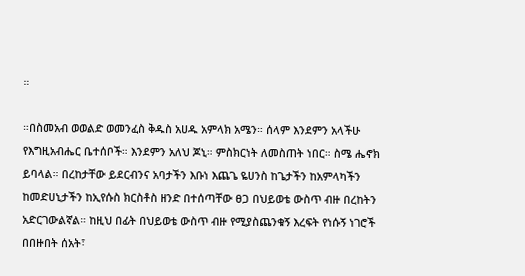።

።በስመአብ ወወልድ ወመንፈስ ቅዱስ አሀዱ አምላክ አሜን። ሰላም እንደምን አላችሁ የእግዚአብሔር ቤተሰቦች። እንደምን አለህ ጆኒ። ምስክርነት ለመስጠት ነበር። ስሜ ሔኖክ ይባላል። በረከታቸው ይደርብንና አባታችን እቡነ እጨጌ ዬሀንስ ከጌታችን ከአምላካችን ከመድሀኒታችን ከኢየሱስ ክርስቶስ ዘንድ በተሰጣቸው ፀጋ በህይወቴ ውስጥ ብዙ በረከትን አድርገውልኛል። ከዚህ በፊት በህይወቴ ውስጥ ብዙ የሚያስጨንቁኝ እረፍት የነሱኝ ነገሮች በበዙበት ሰአት፣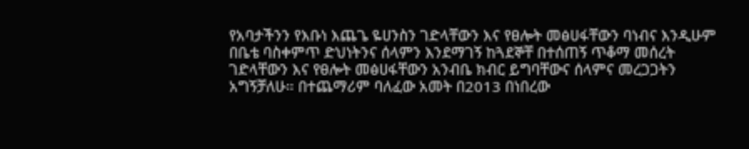የአባታችንን የእቡነ እጨጌ ዬሀንስን ገድላቸውን እና የፀሎት መፅሀፋቸውን ባነብና እንዲሁም በቤቴ ባስቀምጥ ድህነትንና ሰላምን እንደማገኝ ከጓደኞቸ በተሰጠኝ ጥቆማ መሰረት ገድላቸውን እና የፀሎት መፅሀፋቸውን አንብቤ ክብር ይግባቸውና ሰላምና መረጋጋትን አግኝቻለሁ። በተጨማሪም ባለፈው አመት በ2013 በነበረው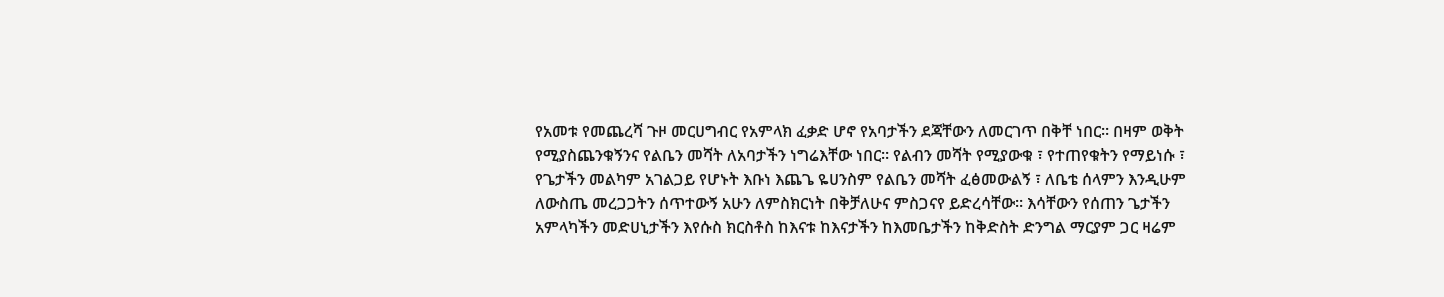የአመቱ የመጨረሻ ጉዞ መርሀግብር የአምላክ ፈቃድ ሆኖ የአባታችን ደጃቸውን ለመርገጥ በቅቸ ነበር። በዛም ወቅት የሚያስጨንቁኝንና የልቤን መሻት ለአባታችን ነግሬእቸው ነበር። የልብን መሻት የሚያውቁ ፣ የተጠየቁትን የማይነሱ ፣ የጌታችን መልካም አገልጋይ የሆኑት እቡነ እጨጌ ዬሀንስም የልቤን መሻት ፈፅመውልኝ ፣ ለቤቴ ሰላምን እንዲሁም ለውስጤ መረጋጋትን ሰጥተውኝ አሁን ለምስክርነት በቅቻለሁና ምስጋናየ ይድረሳቸው። እሳቸውን የሰጠን ጌታችን አምላካችን መድሀኒታችን እየሱስ ክርስቶስ ከእናቱ ከእናታችን ከእመቤታችን ከቅድስት ድንግል ማርያም ጋር ዛሬም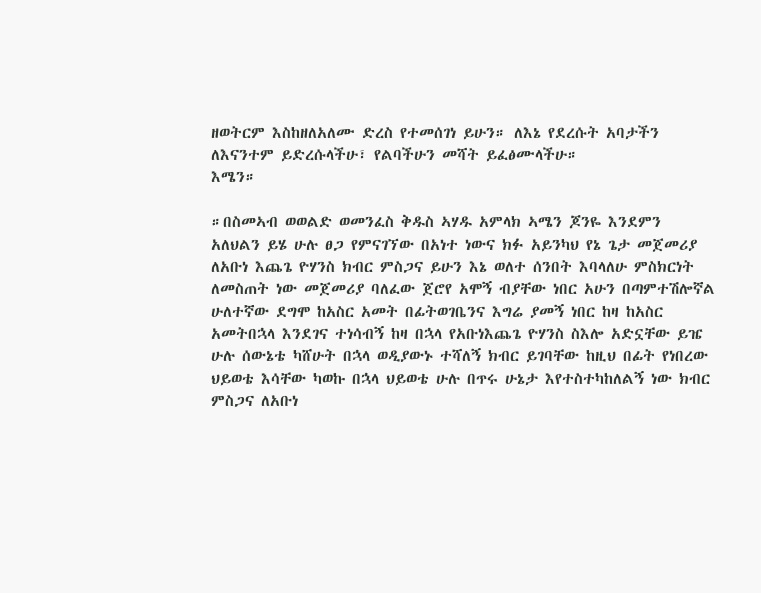ዘወትርም እስከዘለአለሙ ድረስ የተመሰገነ ይሁን። ለእኔ የደረሱት አባታችን ለእናንተም ይድረሱላችሁ፣ የልባችሁን መሻት ይፈፅሙላችሁ።
እሜን።

።በስመኣብ ወወልድ ወመንፈስ ቅዱስ ኣሃዱ አምላክ ኣሜን ጆንዬ እንደምን አለህልን ይሄ ሁሉ ፀጋ የምናገኘው በአነተ ነውና ክፉ አይንካህ የኔ ጌታ መጀመሪያ ለአቡነ እጨጌ ዮሃንስ ክብር ምስጋና ይሁን እኔ ወለተ ሰንበት እባላለሁ ምስክርነት ለመስጠት ነው መጀመሪያ ባለፈው ጀሮየ አሞኝ ብያቸው ነበር አሁን በጣምተሽሎኛል ሁለተኛው ደግሞ ከአስር አመት በፊትወገቤንና እግሬ ያመኝ ነበር ከዛ ከአስር አመትበኋላ እንደገና ተነሳብኝ ከዛ በኋላ የአቡነእጨጌ ዮሃንስ ስእሎ አድኗቸው ይዤ ሁሉ ሰውኔቴ ካሸሁት በኋላ ወዲያውኑ ተሻለኝ ክብር ይገባቸው ከዚህ በፊት የነበረው ህይወቴ እሳቸው ካወኩ በኋላ ህይወቴ ሁሉ በጥሩ ሁኔታ እየተስተካከለልኝ ነው ክብር ምስጋና ለአቡነ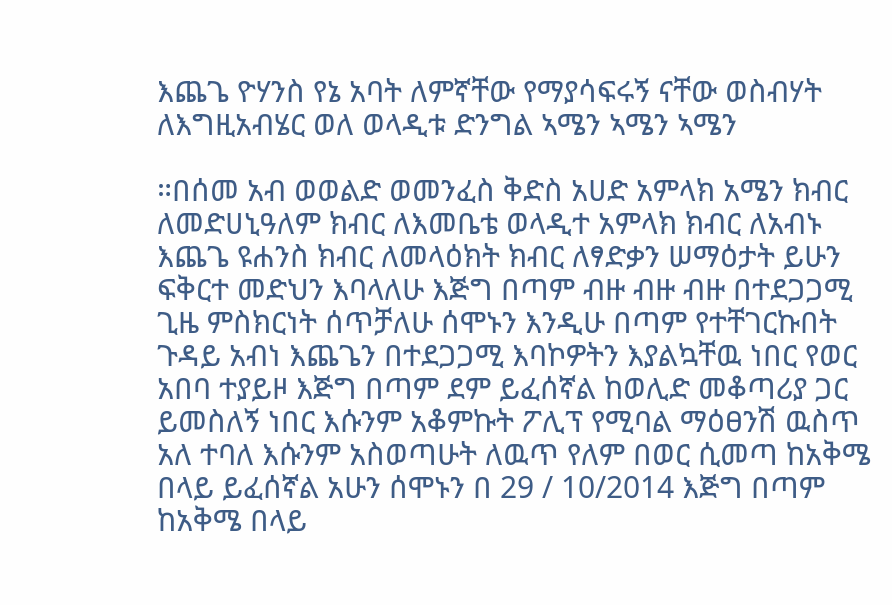እጨጌ ዮሃንስ የኔ አባት ለምኛቸው የማያሳፍሩኝ ናቸው ወስብሃት ለእግዚአብሄር ወለ ወላዲቱ ድንግል ኣሜን ኣሜን ኣሜን

።በሰመ አብ ወወልድ ወመንፈስ ቅድስ አሀድ አምላክ አሜን ክብር ለመድሀኒዓለም ክብር ለእመቤቴ ወላዲተ አምላክ ክብር ለአብኑ እጨጌ ዩሐንስ ክብር ለመላዕክት ክብር ለፃድቃን ሠማዕታት ይሁን ፍቅርተ መድህን እባላለሁ እጅግ በጣም ብዙ ብዙ ብዙ በተደጋጋሚ ጊዜ ምስክርነት ሰጥቻለሁ ሰሞኑን እንዲሁ በጣም የተቸገርኩበት ጉዳይ አብነ እጨጌን በተደጋጋሚ እባኮዎትን እያልኳቸዉ ነበር የወር አበባ ተያይዞ እጅግ በጣም ደም ይፈሰኛል ከወሊድ መቆጣሪያ ጋር ይመስለኝ ነበር እሱንም አቆምኩት ፖሊፕ የሚባል ማዕፀንሽ ዉስጥ አለ ተባለ እሱንም አስወጣሁት ለዉጥ የለም በወር ሲመጣ ከአቅሜ በላይ ይፈሰኛል አሁን ሰሞኑን በ 29 / 10/2014 እጅግ በጣም ከአቅሜ በላይ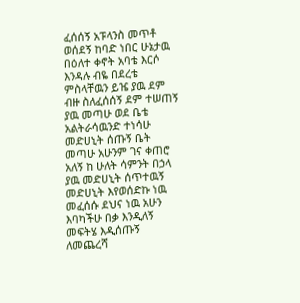ፈሰሰኝ አፑላንስ መጥቶ ወሰደኝ ከባድ ነበር ሁኔታዉ በዕለተ ቀኖት አባቴ እርሶ እንዳሉ ብዬ በደረቴ ምስላቸዉን ይዤ ያዉ ደም ብዙ ስለፈሰሰኝ ደም ተሠጠኝ ያዉ መጣሁ ወደ ቤቴ አልትራሳዉንድ ተነሳሁ መድሀኒት ሰጡኝ ቤት መጣሁ አሁንም ገና ቀጠሮ አለኝ ከ ሁለት ሳምንት በኃላ ያዉ መድሀኒት ሰጥተዉኝ መድሀኒት እየወሰድኩ ነዉ መፈሰሱ ደህና ነዉ አሁን እባካችሁ በቃ እንዲለኝ መፍትሄ እዲሰጡኝ ለመጨረሻ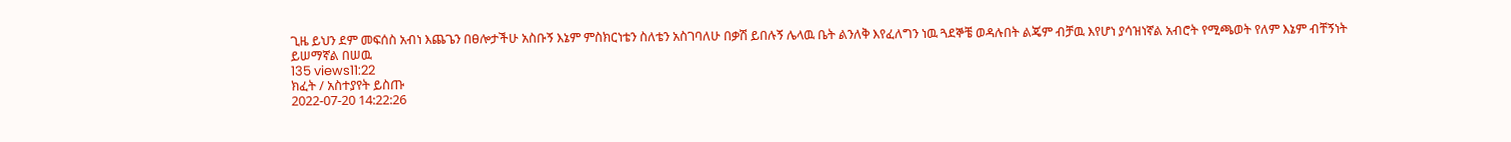ጊዜ ይህን ደም መፍሰስ አብነ እጨጌን በፀሎታችሁ አስቡኝ እኔም ምስክርነቴን ስለቴን አስገባለሁ በቃሽ ይበሉኝ ሌላዉ ቤት ልንለቅ እየፈለግን ነዉ ጓደኞቼ ወዳሉበት ልጄም ብቻዉ እየሆነ ያሳዝነኛል አብሮት የሚጫወት የለም እኔም ብቸኝነት ይሠማኛል በሠዉ
135 views11:22
ክፈት / አስተያየት ይስጡ
2022-07-20 14:22:26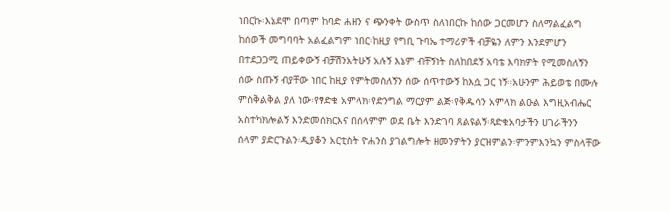ነበርኩ፡እኔደሞ በጣም ከባድ ሐዘን ና ጭንቀት ውስጥ ስለነበርኩ ከሰው ጋርመሆን ስለማልፈልግ ከሰወች መግባባት አልፈልግም ነበር፡ከዚያ የግቢ ጉባኤ ተማሪዎች ብቻዬን ለምን እንደምሆን በተደጋጋሚ ጠይቀውኝ ብቻሽንአትሁኝ አሉኝ እኔም ብቸኝነት ስለከበደኝ አባቴ እባክዎት የሚመስለኝን ሰው ስጡኝ ብያቸው ነበር ከዚያ የምትመስለኝን ሰው ሰጥተውኝ ከእሷ ጋር ነኝ።አሁንም ሕይወቴ በሙሉ ምስቅልቅል ያለ ነው፡የፃድቁ አምላክ፡የድንግል ማርያም ልጅ፡የቅዱሳን አምላክ ልዑል እግዚአብሔር አስተካክሎልኝ እንድመሰክርእና በሰላምም ወደ ቤት እንድገባ ጸልዩልኝ፡ጻድቁአባታችን ሀገራችንን ሰላም ያድርጉልን፡ዲያቆን አርቲስት ዮሐንስ ያገልግሎት ዘመንዎትን ያርዝምልን፡ምንምእንኳን ምስላቸው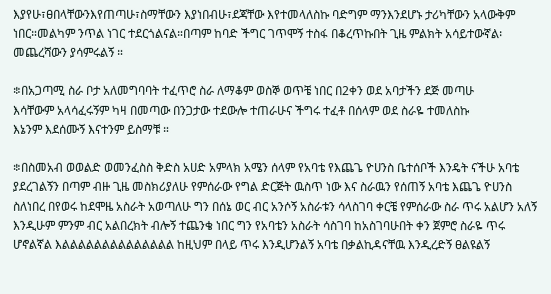እያየሁ፣ፀበላቸውንእየጠጣሁ፣ስማቸውን እያነበብሁ፣ደጃቸው እየተመላለስኩ ባድግም ማንእንደሆኑ ታሪካቸውን አላውቅም ነበር።መልካም ንጥል ነገር ተደርጎልናል።በጣም ከባድ ችግር ገጥሞኝ ተስፋ በቆረጥኩበት ጊዜ ምልክት አሳይተውኛል፡መጨረሻውን ያሳምሩልኝ ።

፨በአጋጣሚ ስራ ቦታ አለመግባባት ተፈጥሮ ስራ ለማቆም ወስኞ ወጥቼ ነበር በ2ቀን ወደ አባታችን ደጅ መጣሁ
እሳቸውም አላሳፈሩኝም ካዛ በመጣው በንጋታው ተደውሎ ተጠራሁና ችግሩ ተፈቶ በሰላም ወደ ስራዬ ተመለስኩ
እኔንም እደሰሙኝ እናተንም ይስማቹ ።

፨በስመአብ ወወልድ ወመንፈስስ ቅድስ አሀድ አምላክ አሜን ሰላም የአባቴ የእጨጌ ዮሀንስ ቤተሰቦች እንዴት ናችሁ አባቴ ያደረገልኝን በጣም ብዙ ጊዜ መስክሪያለሁ የምሰራው የግል ድርጅት ዉስጥ ነው እና ስራዉን የሰጠኝ አባቴ እጨጌ ዮሀንስ ስለነበረ በየወሩ ከደሞዜ አስራት አወጣለሁ ግን በሰኔ ወር ብር አንሶኝ አስራቱን ሳላስገባ ቀርቼ የምሰራው ስራ ጥሩ አልሆን አለኝ እንዲሁም ምንም ብር አልበረክት ብሎኝ ተጨንቄ ነበር ግን የአባቴን አስራት ሳስገባ ከአስገባሁበት ቀን ጀምሮ ስራዬ ጥሩ ሆኖልኛል እልልልልልልልልልልልልልል ከዚህም በላይ ጥሩ እንዲሆንልኝ አባቴ በቃልኪዳናቸዉ እንዲረድኝ ፀልዩልኝ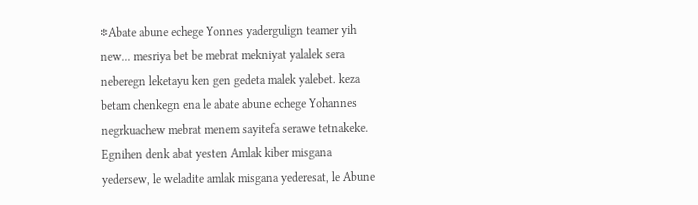፨Abate abune echege Yonnes yadergulign teamer yih new... mesriya bet be mebrat mekniyat yalalek sera neberegn leketayu ken gen gedeta malek yalebet. keza betam chenkegn ena le abate abune echege Yohannes negrkuachew mebrat menem sayitefa serawe tetnakeke. Egnihen denk abat yesten Amlak kiber misgana yedersew, le weladite amlak misgana yederesat, le Abune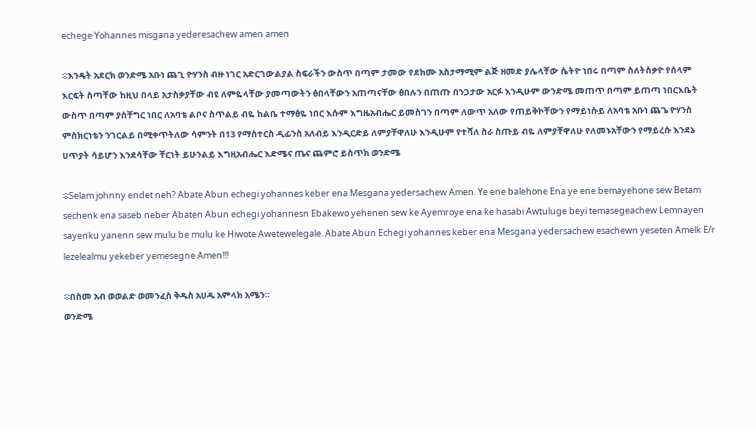echege Yohannes misgana yederesachew amen amen

፨እንዴት አደርክ ወንድሜ አቡነ ጨጊ ዮሃንስ ብዙ ነገር አድርገውልያል ስፍራችን ውስጥ በጣም ታመው የደክሙ አስታማሚም ልጅ ዘመድ ያሌላቸው ሴትዮ ነበሩ በጣም ስለትስቃዮ የሰላም እርፍት ስጣቸው ከዚህ በላይ አታስቃያቸው ብዩ ለምዬላቸው ያመጣውትን ፅበላቸውን አጠጣናቸው ፅበሉን በጠጡ በንጋታው አርፉ እንዲሁም ውንድሜ መጠጥ በጣም ይጠጣ ነበርእቤት ውስጥ በጣም ያስቸግር ነበር ለአባቴ ልቦና ስጥልይ ብዬ ከልቤ ተማፅዬ ነበር እሱም እግዜአብሔር ይመስገን በጣም ለውጥ አለው የጠይቅኮቸውን የማይነሱይ ለአባቴ አቡነ ጨጌ ዮሃንስ ምስክርነቴን ንገርልይ በሚቀጥትለው ሳምንት በ13 የማስተርስ ዲፊንስ አለብይ እንዲርድይ ለምያቸዋለሁ እንዲሁም የተሻለ ስራ ስጡይ ብዬ ለምያቸዋለሁ የለመኑአቸውን የማይረሱ እንደኔ ሀጥያት ሳይሆን እንደሳቸው ቸርነት ይሁንልይ እግዚአብሔር እድሜና ጤና ጨምሮ ይስጥክ ወንድሜ

፨Selam johnny endet neh? Abate Abun echegi yohannes keber ena Mesgana yedersachew Amen. Ye ene balehone Ena ye ene bemayehone sew Betam sechenk ena saseb neber Abaten Abun echegi yohannesn Ebakewo yehenen sew ke Ayemroye ena ke hasabi Awtuluge beyi temasegeachew Lemnayen sayenku yanenn sew mulu be mulu ke Hiwote Awetewelegale. Abate Abun Echegi yohannes keber ena Mesgana yedersachew esachewn yeseten Amelk E/r lezelealmu yekeber yemesegne Amen!!!

፨በስመ አብ ወወልድ ወመንፈስ ቅዱስ አሀዱ አምላክ አሜን።
ወንድሜ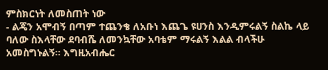ምስክርነት ለመስጠት ነው
- ልጄን አሞብኝ በጣም ተጨንቄ ለአቡነ እጨጌ ዩሀንስ እንዲምሩልኝ ስልኬ ላይ ባለው ስእላቸው ደባብሼ ለመንኳቸው አባቴም ማሩልኝ እልል ብላችሁ አመስግኑልኝ። እግዚአብሔር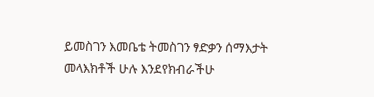ይመስገን እመቤቴ ትመስገን ፃድቃን ሰማእታት መላእክቶች ሁሉ እንደየክብራችሁ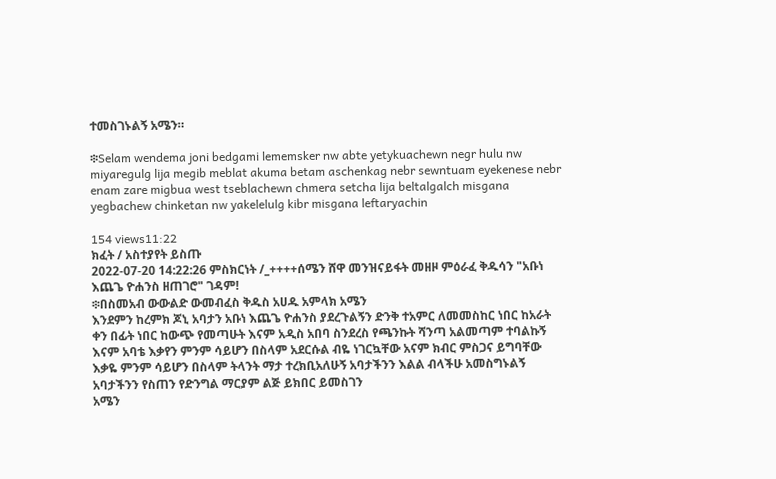ተመስገኑልኝ አሜን።

፨Selam wendema joni bedgami lememsker nw abte yetykuachewn negr hulu nw miyaregulg lija megib meblat akuma betam aschenkag nebr sewntuam eyekenese nebr enam zare migbua west tseblachewn chmera setcha lija beltalgalch misgana yegbachew chinketan nw yakelelulg kibr misgana leftaryachin

154 views11:22
ክፈት / አስተያየት ይስጡ
2022-07-20 14:22:26 ምስክርነት /_++++ሰሜን ሸዋ መንዝናይፋት መዘዞ ምዕራፈ ቅዱሳን "አቡነ እጨጌ ዮሐንስ ዘጠገሮ" ገዳም!
፨በስመአብ ውውልድ ውመብፈስ ቅዱስ አሀዱ አምላክ አሜን
እንደምን ከረምክ ጆኒ አባታን አቡነ እጨጌ ዮሐንስ ያደረጉልኝን ድንቅ ተአምር ለመመስከር ነበር ከአራት ቀን በፊት ነበር ከውጭ የመጣሁት እናም አዲስ አበባ ስንደረስ የጫንኩት ሻንጣ አልመጣም ተባልኩኝ እናም አባቴ እቃየን ምንም ሳይሆን በስላም አደርሱል ብዬ ነገርኳቸው አናም ክብር ምስጋና ይግባቸው እቃዬ ምንም ሳይሆን በስላም ትላንት ማታ ተረክቢአለሁኝ አባታችንን እልል ብላችሁ አመስግኑልኝ አባታችንን የስጠን የድንግል ማርያም ልጅ ይክበር ይመስገን
አሜን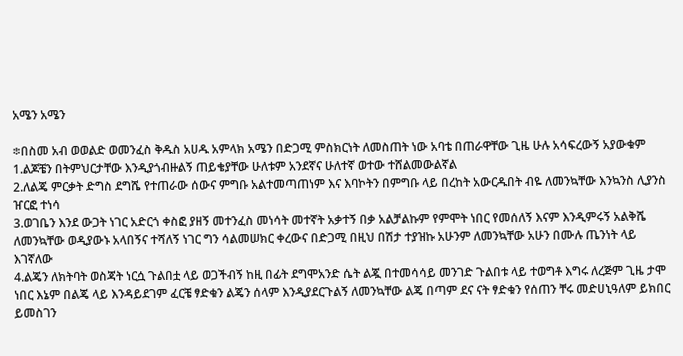አሜን አሜን

፨በስመ አብ ወወልድ ወመንፈስ ቅዱስ አሀዱ አምላክ አሜን በድጋሚ ምስክርነት ለመስጠት ነው አባቴ በጠራዋቸው ጊዜ ሁሉ አሳፍረውኝ አያውቁም 1.ልጆቼን በትምህርታቸው እንዲያጎብዙልኝ ጠይቄያቸው ሁለቱም አንደኛና ሁለተኛ ወተው ተሸልመውልኛል
2.ለልጄ ምርቃት ድግስ ደግሼ የተጠራው ሰውና ምግቡ አልተመጣጠነም እና እባኮትን በምግቡ ላይ በረከት አውርዱበት ብዬ ለመንኳቸው እንኳንስ ሊያንስ ዠርፎ ተነሳ
3.ወገቤን እንደ ውጋት ነገር አድርጎ ቀስፎ ያዘኝ መተንፈስ መነሳት መተኛት አቃተኝ በቃ አልቻልኩም የምሞት ነበር የመሰለኝ እናም እንዲምሩኝ አልቅሼ ለመንኳቸው ወዲያውኑ አላበኝና ተሻለኝ ነገር ግን ሳልመሠክር ቀረውና በድጋሚ በዚህ በሽታ ተያዝኩ አሁንም ለመንኳቸው አሁን በሙሉ ጤንነት ላይ እገኛለው
4.ልጄን ለክትባት ወስጃት ነርሷ ጉልበቷ ላይ ወጋችብኝ ከዚ በፊት ደግሞአንድ ሴት ልጇ በተመሳሳይ መንገድ ጉልበቱ ላይ ተወግቶ እግሩ ለረጅም ጊዜ ታሞ ነበር እኔም በልጄ ላይ እንዳይደገም ፈርቼ ፃድቁን ልጄን ሰላም እንዲያደርጉልኝ ለመንኳቸው ልጄ በጣም ደና ናት ፃድቁን የሰጠን ቸሩ መድሀኒዓለም ይክበር ይመስገን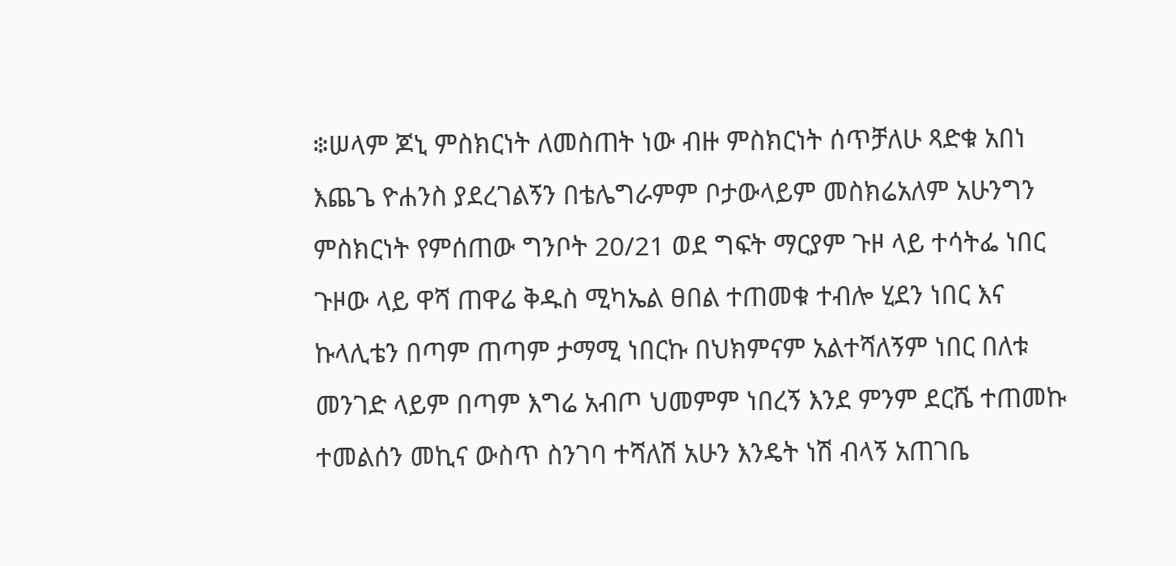፨ሠላም ጆኒ ምስክርነት ለመስጠት ነው ብዙ ምስክርነት ሰጥቻለሁ ጻድቁ አበነ እጨጌ ዮሐንስ ያደረገልኝን በቴሌግራምም ቦታውላይም መስክሬአለም አሁንግን ምስክርነት የምሰጠው ግንቦት 20/21 ወደ ግፍት ማርያም ጉዞ ላይ ተሳትፌ ነበር ጉዞው ላይ ዋሻ ጠዋሬ ቅዱስ ሚካኤል ፀበል ተጠመቁ ተብሎ ሂደን ነበር እና ኩላሊቴን በጣም ጠጣም ታማሚ ነበርኩ በህክምናም አልተሻለኝም ነበር በለቱ መንገድ ላይም በጣም እግሬ አብጦ ህመምም ነበረኝ እንደ ምንም ደርሼ ተጠመኩ ተመልሰን መኪና ውስጥ ስንገባ ተሻለሽ አሁን እንዴት ነሽ ብላኝ አጠገቤ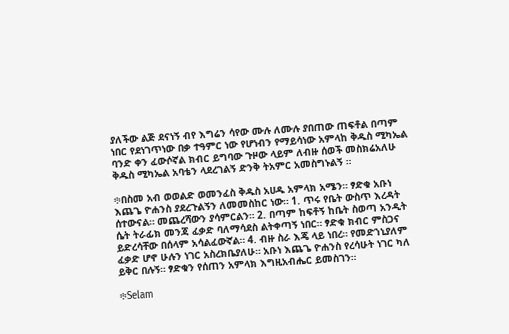ያለችው ልጅ ደናነኝ ብየ እግሬን ሳየው ሙሉ ለሙሉ ያበጠው ጠፍቶል በጣም ነበር የደነገጥነው በቃ ተዓምር ነው የሆነብን የማይሳነው አምላከ ቅዱስ ሚካኤል ባንድ ቀን ፈውሶኛል ክብር ይግባው ጉዞው ላይም ለብዙ ሰወች መስክሬአለሁ ቅዱስ ሚካኤል አባቴን ላደረገልኝ ድንቅ ትአምር አመስግኑልኝ ።

፨በስመ አብ ወወልድ ወመንፈስ ቅዱስ አሀዱ አምላክ አሜን። ፃድቁ አቡነ እጨጌ ዮሐንስ ያደረጉልኝን ለመመስከር ነው። 1. ጥሩ የቤት ውስጥ እረዳት ሰተውናል። መጨረሻውን ያሳምርልን። 2. በጣም ከፍቶኝ ከቤት ስወጣ አንዲት ሴት ትራፊክ መንጃ ፈቃድ ባለማሳደስ ልትቀጣኝ ነበር። ፃድቁ ክብር ምስጋና ይድረሳቸው በሰላም አሳልፈውኛል። 4. ብዙ ስራ እጄ ላይ ነበረ። የመድኀኒያለም ፈቃድ ሆኖ ሁሉን ነገር አስረክቤያለሁ። አቡነ እጨጌ ዮሐንስ የረሳሁት ነገር ካለ ይቅር በሉኝ። ፃድቁን የሰጠን አምላክ እግዚአብሔር ይመስገን።

፨Selam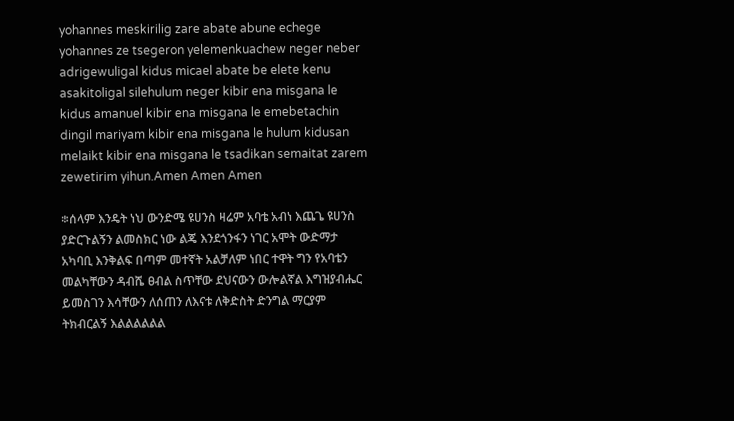yohannes meskirilig zare abate abune echege yohannes ze tsegeron yelemenkuachew neger neber adrigewuligal kidus micael abate be elete kenu asakitoligal silehulum neger kibir ena misgana le kidus amanuel kibir ena misgana le emebetachin dingil mariyam kibir ena misgana le hulum kidusan melaikt kibir ena misgana le tsadikan semaitat zarem zewetirim yihun.Amen Amen Amen

፨ሰላም እንዴት ነህ ውንድሜ ዩሀንስ ዛሬም አባቴ አብነ እጨጌ ዩሀንስ ያድርጉልኝን ልመስክር ነው ልጄ እንደጎንፋን ነገር አሞት ውድማታ አካባቢ እንቅልፍ በጣም መተኛት አልቻለም ነበር ተዋት ግን የአባቴን መልካቸውን ዳብሼ ፀብል ስጥቸው ደህናውን ውሎልኛል እግዝያብሔር ይመስገን እሳቸውን ለሰጠን ለእናቱ ለቅድስት ድንግል ማርያም ትክብርልኝ እልልልልልል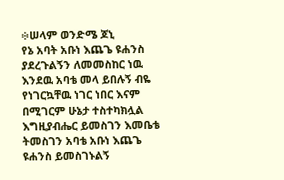፨ሠላም ወንድሜ ጆኒ
የኔ አባት አቡነ እጨጌ ዩሐንስ ያደረጉልኝን ለመመስከር ነዉ እንደዉ አባቴ መላ ይበሉኝ ብዬ የነገርኳቸዉ ነገር ነበር እናም በሚገርም ሁኔታ ተስተካክሏል እግዚያብሔር ይመስገን እመቤቴ ትመስገን አባቴ አቡነ እጨጌ ዩሐንስ ይመስገኑልኝ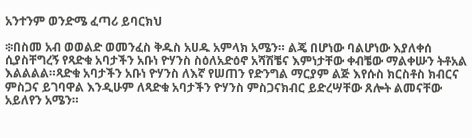አንተንም ወንድሜ ፈጣሪ ይባርክህ

፨በስመ አብ ወወልድ ወመንፈስ ቅዱስ አሀዱ አምላክ አሜን። ልጄ በሆነው ባልሆነው እያለቀሰ ሲያስቸግረኝ የጻድቁ አባታችን አቡነ ዮሃንስ ስዕለአድዕኖ አሻሽቼና እምነታቸው ቀብቼው ማልቀሡን ትቶአል እልልልል።ጻድቁ አባታችን አቡነ ዮሃንስ ለእኛ የሠጠን የድንግል ማርያም ልጅ እየሱስ ክርስቶስ ክብርና ምስጋና ይገባዋል እንዲሁም ለጻድቁ አባታችን ዮሃንስ ምስጋናክብር ይድረሣቸው ጸሎት ልመናቸው አይለየን አሜን።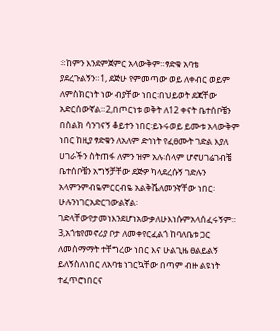፨ከምን እንደምጀምር አላውቅም።ፃድቁ አባቴ ያደረጉልኝን።1, ደጅሁ የምመጣው ወይ ለቀብር ወይም ለምስክርነት ነው ብያቸው ነበር፡በህይወት ደጃቸው አድርሰውኛል።2,በጦርነቱ ወቅት ለ12 ቀናት ቤተሰቦቼን በስልክ ሳንገናኝ ቆይተን ነበር፡ይኑሩወይ ይሙቱ አላውቅም ነበር ከዚያ ፃድቁን ለአለም ድኅነት የፈፀሙት ገድል እያለ ሀገራችን ስትጠፋ ለምን ዝም አሉ፡ሰላም ሆኖሀገሬገብቼ ቤተሰቦቼን አግኝቻቸው ደጅዎ ካላደረሱኝ ገድሉን አላምንምብዬምርርብዬ አልቅሼለመንኛቸው ነበር፡ሁሉንነገርአድርገውልኛል፡ገድላቸውየታመነእንደሆነአውቃለሁእነሱምአላሰፈሩኝም። 3,አጎቴየመኖሪያ ቦታ ለመቀየርፈልጎ ከባለቤቱ ጋር ለመስማማት ተቸግረው ነበር እና ሁልጊዜ ፀልይልኝ ይለኝስለነበር ለአባቴ ነገርኳቸው በጣም ብዙ ልዩነት ተፈጥሮነበርና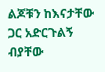ልጆቹን ከእናታቸው ጋር አድርጉልኝ ብያቸው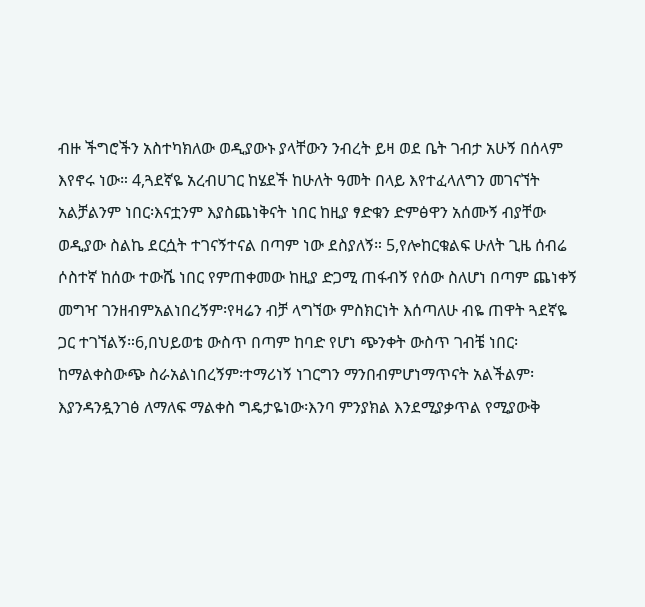ብዙ ችግሮችን አስተካክለው ወዲያውኑ ያላቸውን ንብረት ይዛ ወደ ቤት ገብታ አሁኝ በሰላም እየኖሩ ነው። 4,ጓደኛዬ አረብሀገር ከሄደች ከሁለት ዓመት በላይ እየተፈላለግን መገናኘት አልቻልንም ነበር፡እናቷንም እያስጨነቅናት ነበር ከዚያ ፃድቁን ድምፅዋን አሰሙኝ ብያቸው ወዲያው ስልኬ ደርሷት ተገናኝተናል በጣም ነው ደስያለኝ። 5,የሎከርቁልፍ ሁለት ጊዜ ሰብሬ ሶስተኛ ከሰው ተውሼ ነበር የምጠቀመው ከዚያ ድጋሚ ጠፋብኝ የሰው ስለሆነ በጣም ጨነቀኝ መግዣ ገንዘብምአልነበረኝም፡የዛሬን ብቻ ላግኘው ምስክርነት እሰጣለሁ ብዬ ጠዋት ጓደኛዬ ጋር ተገኘልኝ።6,በህይወቴ ውስጥ በጣም ከባድ የሆነ ጭንቀት ውስጥ ገብቼ ነበር፡ከማልቀስውጭ ስራአልነበረኝም፡ተማሪነኝ ነገርግን ማንበብምሆነማጥናት አልችልም፡እያንዳንዷንገፅ ለማለፍ ማልቀስ ግዴታዬነው፡እንባ ምንያክል እንደሚያቃጥል የሚያውቅ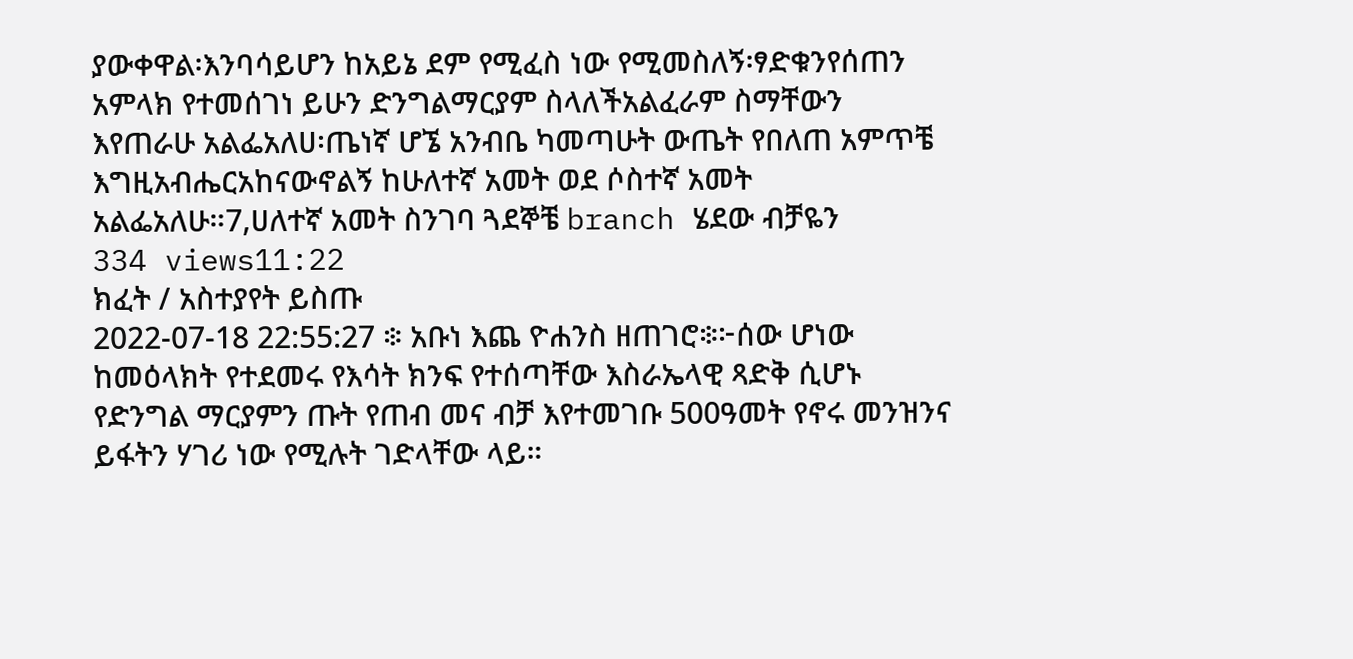ያውቀዋል፡እንባሳይሆን ከአይኔ ደም የሚፈስ ነው የሚመስለኝ፡ፃድቁንየሰጠን አምላክ የተመሰገነ ይሁን ድንግልማርያም ስላለችአልፈራም ስማቸውን እየጠራሁ አልፌአለሀ፡ጤነኛ ሆኜ አንብቤ ካመጣሁት ውጤት የበለጠ አምጥቼ እግዚአብሔርአከናውኖልኝ ከሁለተኛ አመት ወደ ሶስተኛ አመት አልፌአለሁ።7,ሀለተኛ አመት ስንገባ ጓደኞቼ branch ሄደው ብቻዬን
334 views11:22
ክፈት / አስተያየት ይስጡ
2022-07-18 22:55:27 ፨ አቡነ እጨ ዮሐንስ ዘጠገሮ፨፦ሰው ሆነው ከመዕላክት የተደመሩ የእሳት ክንፍ የተሰጣቸው እስራኤላዊ ጻድቅ ሲሆኑ የድንግል ማርያምን ጡት የጠብ መና ብቻ እየተመገቡ 500ዓመት የኖሩ መንዝንና ይፋትን ሃገሪ ነው የሚሉት ገድላቸው ላይ።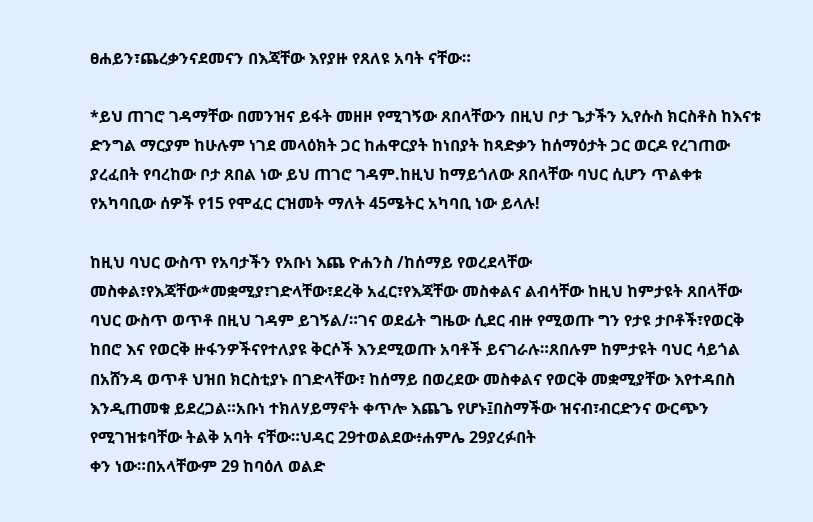ፀሐይን፣ጨረቃንናደመናን በእጃቸው እየያዙ የጸለዩ አባት ናቸው።

*ይህ ጠገሮ ገዳማቸው በመንዝና ይፋት መዘዞ የሚገኝው ጸበላቸውን በዚህ ቦታ ጌታችን ኢየሱስ ክርስቶስ ከእናቱ ድንግል ማርያም ከሁሉም ነገደ መላዕክት ጋር ከሐዋርያት ከነበያት ከጻድቃን ከሰማዕታት ጋር ወርዶ የረገጠው ያረፈበት የባረከው ቦታ ጸበል ነው ይህ ጠገሮ ገዳም.ከዚህ ከማይጎለው ጸበላቸው ባህር ሲሆን ጥልቀቱ የአካባቢው ሰዎች የ15 የሞፈር ርዝመት ማለት 45ሜትር አካባቢ ነው ይላሉ!

ከዚህ ባህር ውስጥ የአባታችን የአቡነ እጨ ዮሐንስ /ከሰማይ የወረደላቸው መስቀል፣የእጃቸው*መቋሚያ፣ገድላቸው፣ደረቅ አፈር፣የእጃቸው መስቀልና ልብሳቸው ከዚህ ከምታዩት ጸበላቸው ባህር ውስጥ ወጥቶ በዚህ ገዳም ይገኝል/።ገና ወደፊት ግዜው ሲደር ብዙ የሚወጡ ግን የታዩ ታቦቶች፣የወርቅ ከበሮ እና የወርቅ ዙፋንዎችናየተለያዩ ቅርሶች እንደሚወጡ አባቶች ይናገራሉ።ጸበሉም ከምታዩት ባህር ሳይጎል በአሸንዳ ወጥቶ ህዝበ ክርስቲያኑ በገድላቸው፣ ከሰማይ በወረደው መስቀልና የወርቅ መቋሚያቸው እየተዳበስ እንዲጠመቁ ይደረጋል።አቡነ ተክለሃይማኖት ቀጥሎ እጨጌ የሆኑ፤በስማችው ዝናብ፣ብርድንና ውርጭን የሚገዝቱባቸው ትልቅ አባት ናቸው።ህዳር 29ተወልደው፥ሐምሌ 29ያረፉበት
ቀን ነው።በአላቸውም 29 ከባዕለ ወልድ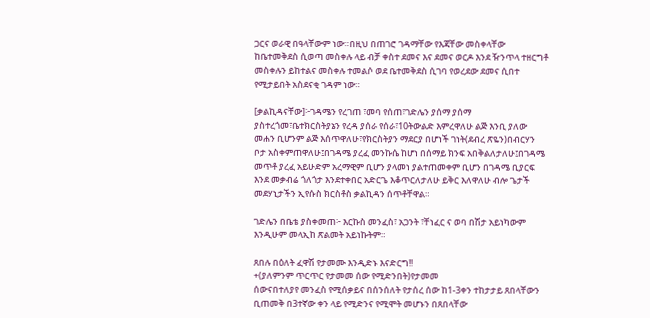ጋርና ወራዊ በዓላቸውም ነው።በዚህ በጠገሮ ገዳማቸው የእጃቸው መስቀላቸው ከቤተመቅደስ ሲወጣ መስቀሉ ላይ ብቻ ቀስተ ደመና እና ደመና ወርዶ እንደ ዥንጥላ ተዘርግቶ መስቀሉን ይከተልና መስቀሉ ተመልሶ ወደ ቤተመቅደስ ሲገባ የወረደው ደመና ሲበተ የሚታይበት አስደናቂ ገዳም ነው።

[ቃልኪዳናቸው]፦ገዳሜን የረገጠ ፣መባ የሰጠ፣ገድሌን ያሰማ ያሰማ ያስተረጎመ፣ቤተክርስትያኔን የረዳ ያሰራ የሰራ፣10ትውልድ እምረዋለሁ ልጅ እንቢ ያለው መሐን ቢሆንም ልጅ እሰጥዋለሁ፣የክርስትያን ማደርያ በሆነች ገነት(ደብረ ጽዬን)በብርሃን ቦታ አስቀምጠዋለሁ፤በገዳሜ ያረፈ መንኩሴ ከሆነ በሰማይ ክንፍ አበቅልለታለሁ፤በገዳሜ መጥቶ ያረፈ አይሁድም አረማዊም ቢሆን ያላመነ ያልተጠመቀም ቢሆን በገዳሜ ቢያርፍ እንደ መቃብሬ ጎለጎታ እንደተቀበር አድርጌ እቆጥርለታለሁ ይቅር እለዋለሁ ብሎ ጌታች መደሃኒታችን ኢየሱስ ክርስቶስ ቃልኪዳን ሰጥቶቸዋል።

ገድሌን በቤቴ ያስቀመጠ፦ እርኩስ መንፈስ፣ አጋንት ፣ቸነፈር ና ወባ በሽታ አይነካውም እንዲሁም መላኢከ ጽልመት አይነኩትም።

ጸበሉ በዕለት ፈዋሽ የታመሙ እንዲድኑ እናድርግ!!
+(ያለምንም ጥርጥር የታመመ ሰው የሚድንበት)የታመመ
ሰውናበተለያየ መንፈስ የሚሰቃይና በሰንሰለት የታሰረ ሰው ከ1-3ቀን ተከታታይ ጸበላቸውን ቢጠመቅ በ3ተኛው ቀን ላይ የሚድንና የሚሞት መሆኑን በጸበላቸው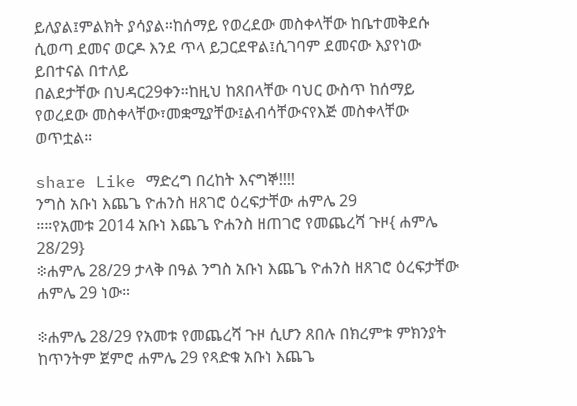ይለያል፤ምልክት ያሳያል።ከሰማይ የወረደው መስቀላቸው ከቤተመቅደሱ ሲወጣ ደመና ወርዶ እንደ ጥላ ይጋርደዋል፤ሲገባም ደመናው እያየነው ይበተናል በተለይ
በልደታቸው በህዳር29ቀን።ከዚህ ከጸበላቸው ባህር ውስጥ ከሰማይ የወረደው መስቀላቸው፣መቋሚያቸው፤ልብሳቸውናየእጅ መስቀላቸው ወጥቷል።

share Like ማድረግ በረከት እናግኞ!!!!
ንግስ አቡነ እጨጌ ዮሐንስ ዘጸገሮ ዕረፍታቸው ሐምሌ 29
።።የአመቱ 2014 አቡነ እጨጌ ዮሐንስ ዘጠገሮ የመጨረሻ ጉዞ{ ሐምሌ 28/29}
፨ሐምሌ 28/29 ታላቅ በዓል ንግስ አቡነ እጨጌ ዮሐንስ ዘጸገሮ ዕረፍታቸው ሐምሌ 29 ነው።

፨ሐምሌ 28/29 የአመቱ የመጨረሻ ጉዞ ሲሆን ጸበሉ በክረምቱ ምክንያት ከጥንትም ጀምሮ ሐምሌ 29 የጻድቁ አቡነ እጨጌ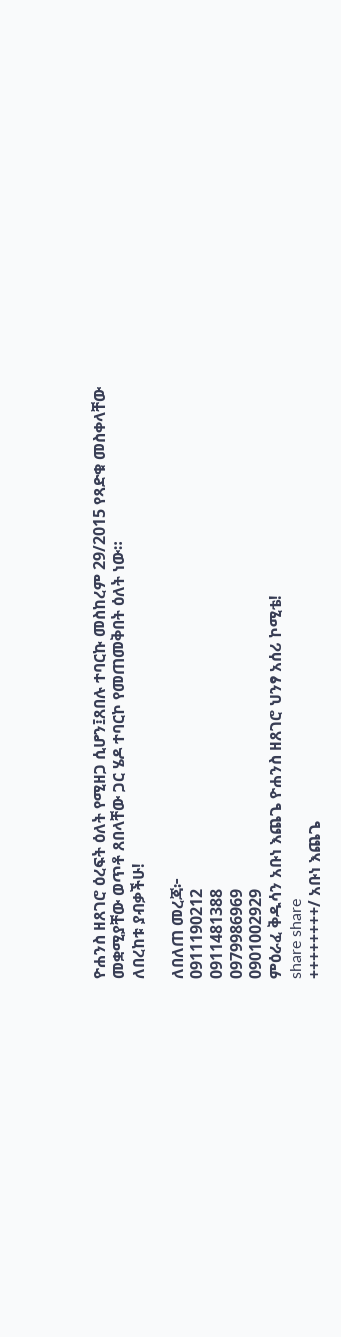ዮሐንስ ዘጸገሮ ዕረፍት ዕለት የሚዘጋ ሲሆን፤ጸበሉ ተባርኩ መስከረም 29/2015 የጻድቁ መስቀላቸው መቋሚያቸው ወጥቶ ጸበላቸው ጋር ሄዶ ተባርኮ የመጠመቅበት ዕለት ነው።
ለበረከቱ ያብቃችሁ!

ለበለጠ መረጃ፦
0911190212
0911481388
0979986969
0901002929
ምዕራፈ ቅዱሳን አቡነ እጨጌ ዮሐንስ ዘጸገሮ ህንፃ አሰሪ ኮሚቴ!
share share
++++++++/ አቡነ እጨጌ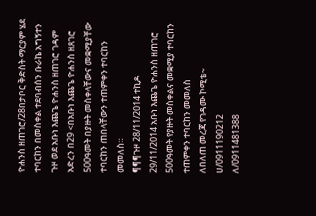ዮሐንስ ዘጠገሮ/28በታቦር ቅድስት ማርያም ሄደ ተባርከን በመስቀል ተደባብሰን ቡራኬ አግኝተን ጉዞ ወደ አቡነ እጨጌ ዮሐንስ ዘጠገሮ ገዳም አድረን በ29 <በአቡነ እጨጌ ዮሐንስ ዘጸገሮ 500ዓመት በያዙት መስቀላቸውና መቋሚያቸው ተባርከን ጠበላቸውን ተጠምቀን ተባርከን መመለስ።
¶¶¶ጉዞ 28/11/2014 ተኪዶ
29/11/2014 አቡነ እጨጌ ዮሐንስ ዘጠገሮ 500ዓመት የያዙት መስቀልና መቋሚያ ተባርከን ተጠምቀን ተባርከን መመለስ
ለበለጠ መረጃ የገዳሙ ኮሚቴ~
ሀ/0911190212
ለ/0911481388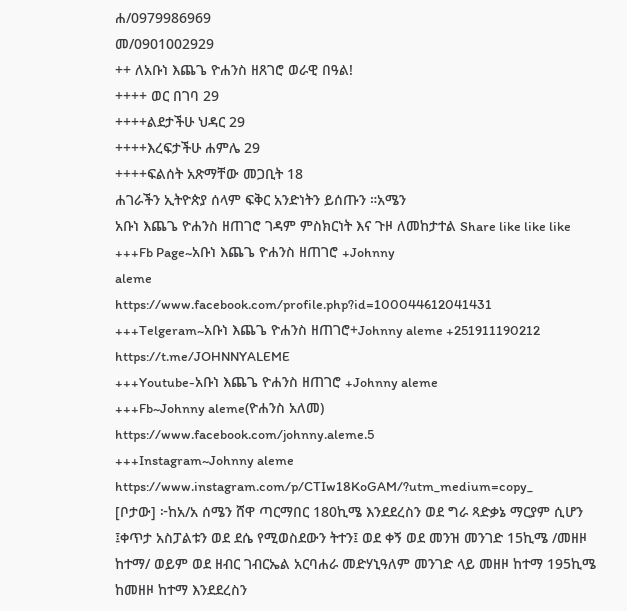ሐ/0979986969
መ/0901002929
++ ለአቡነ እጨጌ ዮሐንስ ዘጸገሮ ወራዊ በዓል!
++++ ወር በገባ 29
++++ልደታችሁ ህዳር 29
++++እረፍታችሁ ሐምሌ 29
++++ፍልሰት አጽማቸው መጋቢት 18
ሐገራችን ኢትዮጵያ ሰላም ፍቅር አንድነትን ይሰጡን ።አሜን
አቡነ እጨጌ ዮሐንስ ዘጠገሮ ገዳም ምስክርነት እና ጉዞ ለመከታተል Share like like like
+++Fb Page~አቡነ እጨጌ ዮሐንስ ዘጠገሮ +Johnny
aleme
https://www.facebook.com/profile.php?id=100044612041431
+++Telgeram~አቡነ እጨጌ ዮሐንስ ዘጠገሮ+Johnny aleme +251911190212
https://t.me/JOHNNYALEME
+++Youtube-አቡነ እጨጌ ዮሐንስ ዘጠገሮ +Johnny aleme
+++Fb~Johnny aleme(ዮሐንስ አለመ)
https://www.facebook.com/johnny.aleme.5
+++Instagram~Johnny aleme
https://www.instagram.com/p/CTIw18KoGAM/?utm_medium=copy_
[ቦታው] ፦ከአ/አ ሰሜን ሸዋ ጣርማበር 180ኪሜ እንደደረስን ወደ ግራ ጻድቃኔ ማርያም ሲሆን ፤ቀጥታ አስፓልቱን ወደ ደሴ የሚወስደውን ትተን፤ ወደ ቀኝ ወደ መንዝ መንገድ 15ኪሜ /መዘዞ ከተማ/ ወይም ወደ ዘብር ገብርኤል አርባሐራ መድሃኒዓለም መንገድ ላይ መዘዞ ከተማ 195ኪሜ ከመዘዞ ከተማ እንደደረስን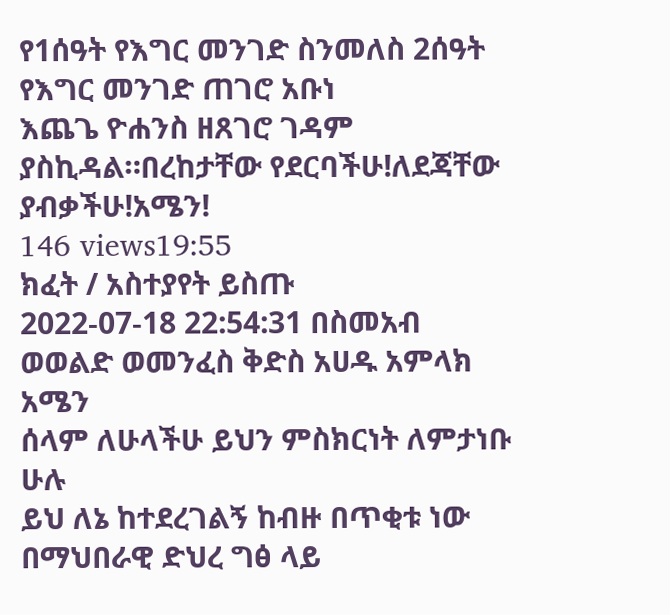የ1ሰዓት የእግር መንገድ ስንመለስ 2ሰዓት የእግር መንገድ ጠገሮ አቡነ
እጨጌ ዮሐንስ ዘጸገሮ ገዳም ያስኪዳል።በረከታቸው የደርባችሁ!ለደጃቸው ያብቃችሁ!አሜን!
146 views19:55
ክፈት / አስተያየት ይስጡ
2022-07-18 22:54:31 በስመአብ ወወልድ ወመንፈስ ቅድስ አሀዱ አምላክ አሜን
ሰላም ለሁላችሁ ይህን ምስክርነት ለምታነቡ ሁሉ
ይህ ለኔ ከተደረገልኝ ከብዙ በጥቂቱ ነው
በማህበራዊ ድህረ ግፅ ላይ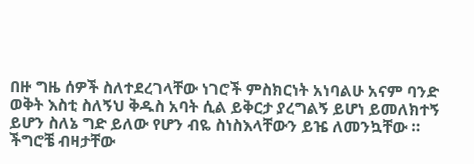በዙ ግዜ ሰዎች ስለተደረገላቸው ነገሮች ምስክርነት አነባልሁ አናም ባንድ ወቅት እስቲ ስለኝህ ቅዱስ አባት ሲል ይቅርታ ያረግልኝ ይሆነ ይመለክተኝ ይሆን ስለኔ ግድ ይለው የሆን ብዬ ስነስእላቸውን ይዤ ለመንኳቸው ።
ችግሮቼ ብዛታቸው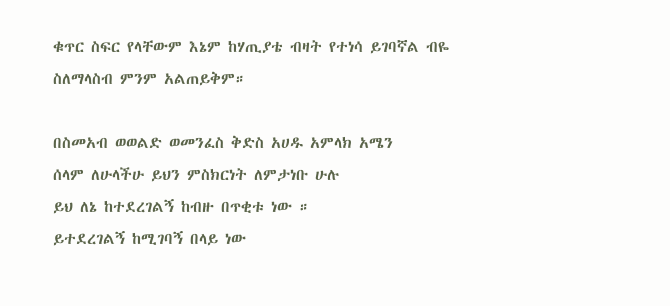ቁጥር ስፍር የላቸውም እኔም ከሃጢያቴ ብዛት የተነሳ ይገባኛል ብዬ ስለማላስብ ምንም አልጠይቅም።

በስመአብ ወወልድ ወመንፈስ ቅድስ አሀዱ አምላክ አሜን
ሰላም ለሁላችሁ ይህን ምስክርነት ለምታነቡ ሁሉ
ይህ ለኔ ከተደረገልኝ ከብዙ በጥቂቱ ነው ።
ይተደረገልኝ ከሚገባኝ በላይ ነው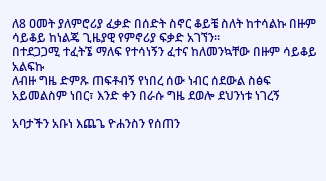ለ8 ዐመት ያለምሮሪያ ፈቃድ በሰድት ስኖር ቆይቼ ስለት ከተሳልኩ በዙም ሳይቆይ ከነልጄ ጊዜያዊ የምኖሪያ ፍቃድ አገኘን።
በተደጋጋሚ ተፈትኜ ማለፍ የተሳነኝን ፈተና ከለመንኳቸው በዙም ሳይቆይ አልፍኩ
ለብዙ ግዜ ድምጹ ጠፍቶብኝ የነበረ ሰው ነብር ሰደውል ስፅፍ አይመልስም ነበር፣ እንድ ቀን በራሱ ግዜ ደወሎ ደህንነቱ ነገረኝ

አባታችን አቡነ እጨጌ ዮሐንስን የሰጠን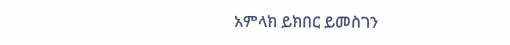አምላክ ይክበር ይመስገን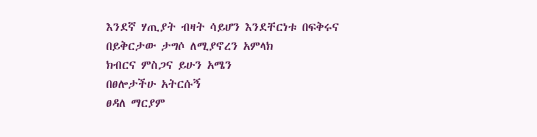እንደኛ ሃጢያት ብዛት ሳይሆን እንደቸርነቱ በፍቅሩና በይቅርታው ታግሶ ለሚያኖረን አምላክ
ክብርና ምስጋና ይሁን አሜን
በፀሎታችሁ አትርሱኝ
ፀዳለ ማርያም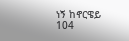ነኝ ከኖርዌይ
104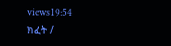views19:54
ክፈት /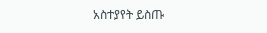አስተያየት ይስጡ